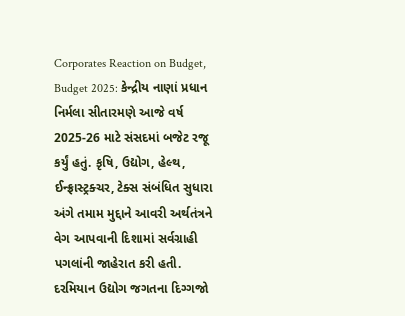Corporates Reaction on Budget, Budget 2025: કેન્દ્રીય નાણાં પ્રધાન નિર્મલા સીતારમણે આજે વર્ષ 2025-26 માટે સંસદમાં બજેટ રજૂ કર્યું હતું. કૃષિ, ઉદ્યોગ, હેલ્થ, ઈન્ફ્રાસ્ટ્રક્ચર, ટેક્સ સંબંધિત સુધારા અંગે તમામ મુદ્દાને આવરી અર્થતંત્રને વેગ આપવાની દિશામાં સર્વગ્રાહી પગલાંની જાહેરાત કરી હતી. દરમિયાન ઉદ્યોગ જગતના દિગ્ગજો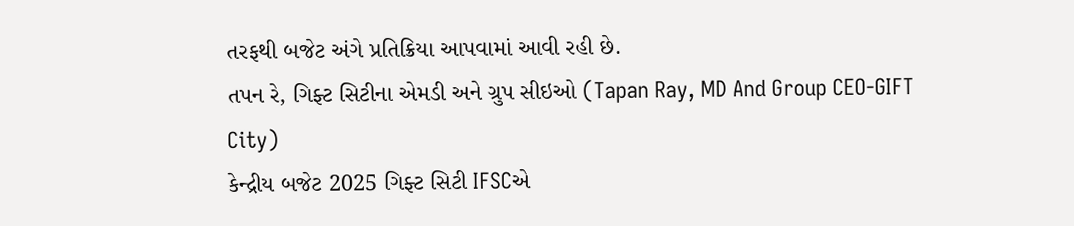તરફથી બજેટ અંગે પ્રતિક્રિયા આપવામાં આવી રહી છે.
તપન રે, ગિફ્ટ સિટીના એમડી અને ગ્રુપ સીઇઓ (Tapan Ray, MD And Group CEO-GIFT City)
કેન્દ્રીય બજેટ 2025 ગિફ્ટ સિટી IFSCએ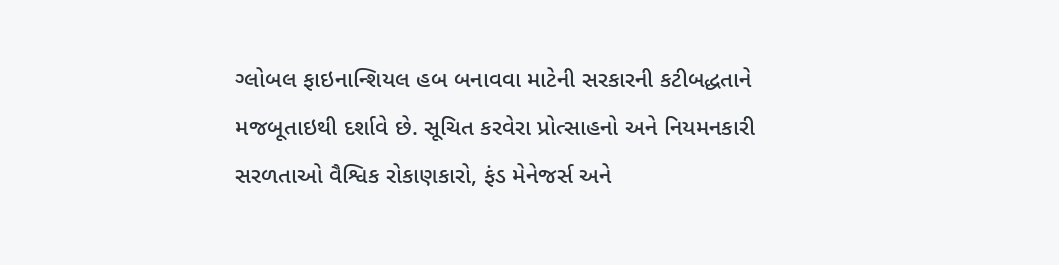ગ્લોબલ ફાઇનાન્શિયલ હબ બનાવવા માટેની સરકારની કટીબદ્ધતાને મજબૂતાઇથી દર્શાવે છે. સૂચિત કરવેરા પ્રોત્સાહનો અને નિયમનકારી સરળતાઓ વૈશ્વિક રોકાણકારો, ફંડ મેનેજર્સ અને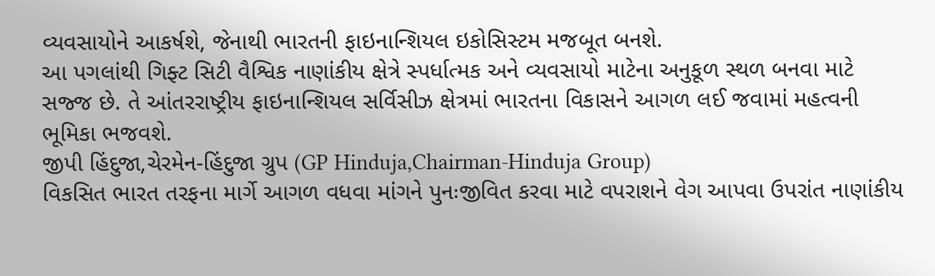વ્યવસાયોને આકર્ષશે, જેનાથી ભારતની ફાઇનાન્શિયલ ઇકોસિસ્ટમ મજબૂત બનશે.
આ પગલાંથી ગિફ્ટ સિટી વૈશ્વિક નાણાંકીય ક્ષેત્રે સ્પર્ધાત્મક અને વ્યવસાયો માટેના અનુકૂળ સ્થળ બનવા માટે સજ્જ છે. તે આંતરરાષ્ટ્રીય ફાઇનાન્શિયલ સર્વિસીઝ ક્ષેત્રમાં ભારતના વિકાસને આગળ લઈ જવામાં મહત્વની ભૂમિકા ભજવશે.
જીપી હિંદુજા,ચેરમેન-હિંદુજા ગ્રુપ (GP Hinduja,Chairman-Hinduja Group)
વિકસિત ભારત તરફના માર્ગે આગળ વધવા માંગને પુનઃજીવિત કરવા માટે વપરાશને વેગ આપવા ઉપરાંત નાણાંકીય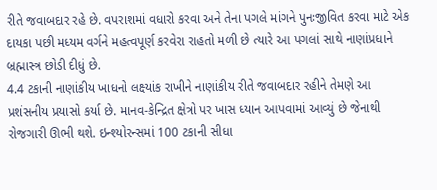રીતે જવાબદાર રહે છે. વપરાશમાં વધારો કરવા અને તેના પગલે માંગને પુનઃજીવિત કરવા માટે એક દાયકા પછી મધ્યમ વર્ગને મહત્વપૂર્ણ કરવેરા રાહતો મળી છે ત્યારે આ પગલાં સાથે નાણાંપ્રધાને બ્રહ્માસ્ત્ર છોડી દીધું છે.
4.4 ટકાની નાણાંકીય ખાધનો લક્ષ્યાંક રાખીને નાણાંકીય રીતે જવાબદાર રહીને તેમણે આ પ્રશંસનીય પ્રયાસો કર્યા છે. માનવ-કેન્દ્રિત ક્ષેત્રો પર ખાસ ધ્યાન આપવામાં આવ્યું છે જેનાથી રોજગારી ઊભી થશે. ઇન્શ્યોરન્સમાં 100 ટકાની સીધા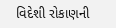વિદેશી રોકાણની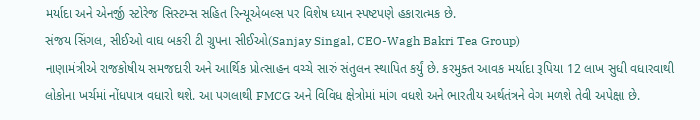મર્યાદા અને એનર્જી સ્ટોરેજ સિસ્ટમ્સ સહિત રિન્યૂએબલ્સ પર વિશેષ ધ્યાન સ્પષ્ટપણે હકારાત્મક છે.
સંજય સિંગલ, સીઈઓ વાઘ બકરી ટી ગ્રુપના સીઈઓ(Sanjay Singal, CEO-Wagh Bakri Tea Group)
નાણામંત્રીએ રાજકોષીય સમજદારી અને આર્થિક પ્રોત્સાહન વચ્ચે સારું સંતુલન સ્થાપિત કર્યું છે. કરમુક્ત આવક મર્યાદા રૂપિયા 12 લાખ સુધી વધારવાથી લોકોના ખર્ચમાં નોંધપાત્ર વધારો થશે. આ પગલાથી FMCG અને વિવિધ ક્ષેત્રોમાં માંગ વધશે અને ભારતીય અર્થતંત્રને વેગ મળશે તેવી અપેક્ષા છે.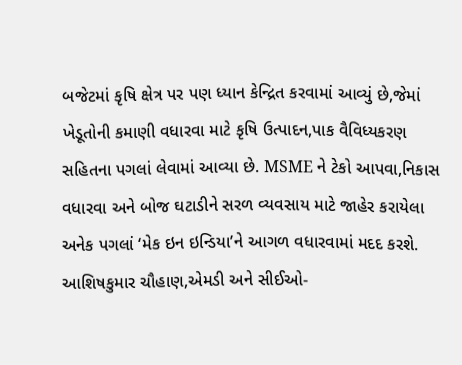બજેટમાં કૃષિ ક્ષેત્ર પર પણ ધ્યાન કેન્દ્રિત કરવામાં આવ્યું છે,જેમાં ખેડૂતોની કમાણી વધારવા માટે કૃષિ ઉત્પાદન,પાક વૈવિધ્યકરણ સહિતના પગલાં લેવામાં આવ્યા છે. MSME ને ટેકો આપવા,નિકાસ વધારવા અને બોજ ઘટાડીને સરળ વ્યવસાય માટે જાહેર કરાયેલા અનેક પગલાં ‘મેક ઇન ઇન્ડિયા’ને આગળ વધારવામાં મદદ કરશે.
આશિષકુમાર ચૌહાણ,એમડી અને સીઈઓ-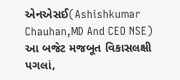એનએસઈ(Ashishkumar Chauhan,MD And CEO NSE)
આ બજેટ મજબૂત વિકાસલક્ષી પગલાં,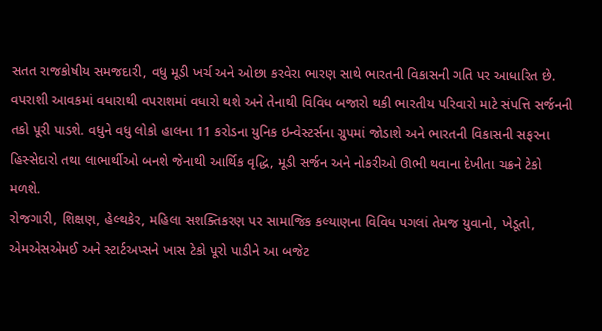સતત રાજકોષીય સમજદારી, વધુ મૂડી ખર્ચ અને ઓછા કરવેરા ભારણ સાથે ભારતની વિકાસની ગતિ પર આધારિત છે. વપરાશી આવકમાં વધારાથી વપરાશમાં વધારો થશે અને તેનાથી વિવિધ બજારો થકી ભારતીય પરિવારો માટે સંપત્તિ સર્જનની તકો પૂરી પાડશે. વધુને વધુ લોકો હાલના 11 કરોડના યુનિક ઇન્વેસ્ટર્સના ગ્રુપમાં જોડાશે અને ભારતની વિકાસની સફરના હિસ્સેદારો તથા લાભાર્થીઓ બનશે જેનાથી આર્થિક વૃદ્ધિ, મૂડી સર્જન અને નોકરીઓ ઊભી થવાના દેખીતા ચક્રને ટેકો મળશે.
રોજગારી, શિક્ષણ, હેલ્થકેર, મહિલા સશક્તિકરણ પર સામાજિક કલ્યાણના વિવિધ પગલાં તેમજ યુવાનો, ખેડૂતો, એમએસએમઈ અને સ્ટાર્ટઅપ્સને ખાસ ટેકો પૂરો પાડીને આ બજેટ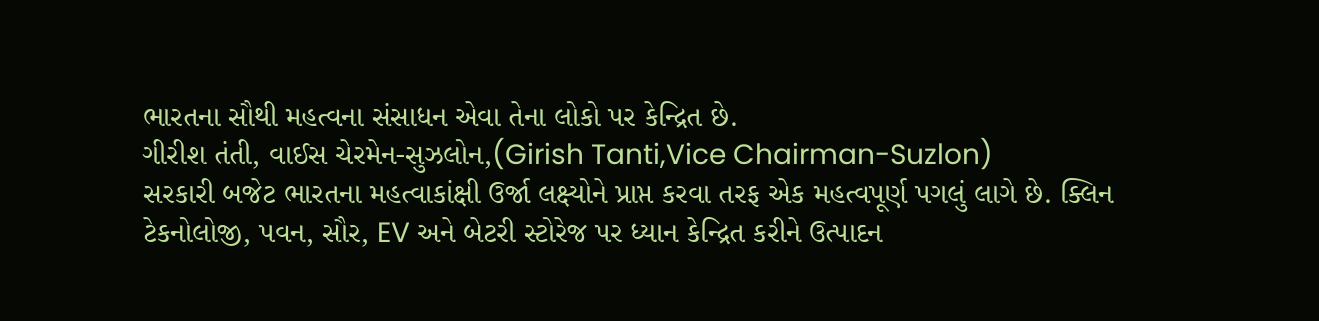ભારતના સૌથી મહત્વના સંસાધન એવા તેના લોકો પર કેન્દ્રિત છે.
ગીરીશ તંતી, વાઈસ ચેરમેન-સુઝલોન,(Girish Tanti,Vice Chairman-Suzlon)
સરકારી બજેટ ભારતના મહત્વાકાંક્ષી ઉર્જા લક્ષ્યોને પ્રાપ્ત કરવા તરફ એક મહત્વપૂર્ણ પગલું લાગે છે. ક્લિન ટેકનોલોજી, પવન, સૌર, EV અને બેટરી સ્ટોરેજ પર ધ્યાન કેન્દ્રિત કરીને ઉત્પાદન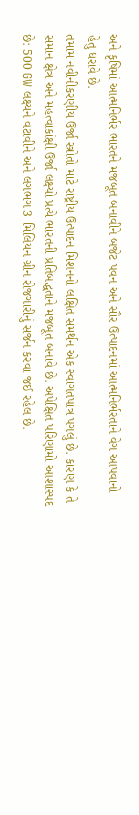અને કૃષિમાં આત્મનિર્ભર ભારતને મજબૂત બનાવીને બજેટ પવન અને સૌર ઉત્પાદનમાં આત્મનિર્ભરતાને વેગ આપવાનો હેતુ ધરાવે છે.
તમામ નવીનીકરણીય ઉર્જા સ્ત્રોતો માટે રાષ્ટ્રીય ઉત્પાદન મિશનનો લક્ષિત સમર્થન એક સ્વાગતપાત્ર પગલું છે. કારણ કે તે સમાન ક્ષેત્ર અને મહત્વાકાંક્ષી ઉર્જા લક્ષ્યો પ્રત્યે ભારતની પ્રતિબદ્ધતાને મજબૂત બનાવે છે. અપેક્ષિત પરિણામો આશાસ્પદ છે: 500 GW લક્ષ્યને વટાવીને અને લગભગ 3 મિલિયન ગ્રીન રોજગારીનું સર્જન કરવા જઈ રહેલ છે.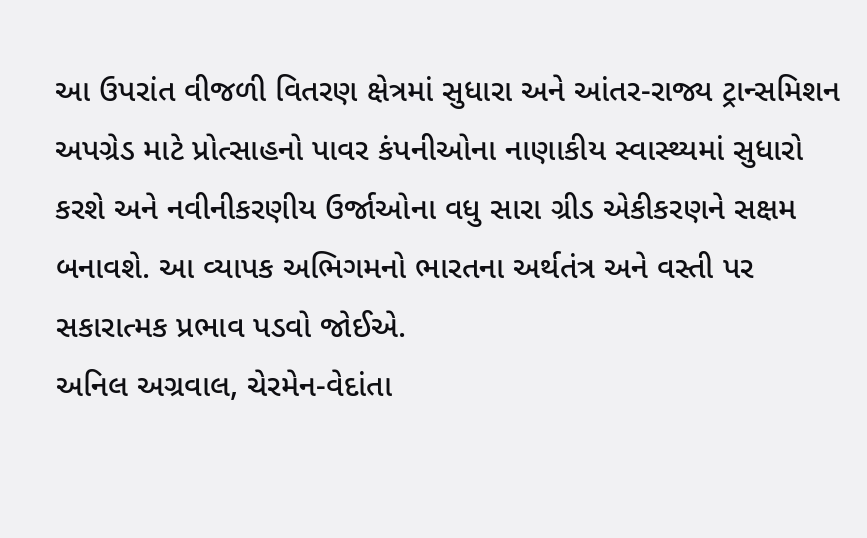આ ઉપરાંત વીજળી વિતરણ ક્ષેત્રમાં સુધારા અને આંતર-રાજ્ય ટ્રાન્સમિશન અપગ્રેડ માટે પ્રોત્સાહનો પાવર કંપનીઓના નાણાકીય સ્વાસ્થ્યમાં સુધારો કરશે અને નવીનીકરણીય ઉર્જાઓના વધુ સારા ગ્રીડ એકીકરણને સક્ષમ બનાવશે. આ વ્યાપક અભિગમનો ભારતના અર્થતંત્ર અને વસ્તી પર સકારાત્મક પ્રભાવ પડવો જોઈએ.
અનિલ અગ્રવાલ, ચેરમેન-વેદાંતા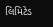લિમિટેડ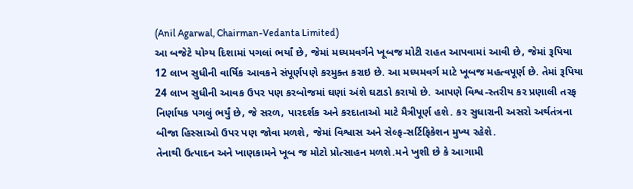(Anil Agarwal, Chairman-Vedanta Limited)
આ બજેટે યોગ્ય દિશામાં પગલાં ભર્યાં છે, જેમાં મધ્યમવર્ગને ખૂબજ મોટી રાહત આપવામાં આવી છે, જેમાં રૂપિયા 12 લાખ સુધીની વાર્ષિક આવકને સંપૂર્ણપણે કરમુક્ત કરાઇ છે. આ મધ્યમવર્ગ માટે ખૂબજ મહત્વપૂર્ણ છે. તેમાં રૂપિયા 24 લાખ સુધીની આવક ઉપર પણ કરબોજમાં ઘણાં અંશે ઘટાડો કરાયો છે. આપણે વિશ્વ-સ્તરીય કર પ્રણાલી તરફ નિર્ણાયક પગલું ભર્યું છે, જે સરળ, પારદર્શક અને કરદાતાઓ માટે મૈત્રીપૂર્ણ હશે. કર સુધારાની અસરો અર્થતંત્રના બીજા હિસ્સાઓ ઉપર પણ જોવા મળશે, જેમાં વિશ્વાસ અને સેલ્ફ-સર્ટિફિકેશન મુખ્ય રહેશે.
તેનાથી ઉત્પાદન અને ખાણકામને ખૂબ જ મોટો પ્રોત્સાહન મળશે.મને ખુશી છે કે આગામી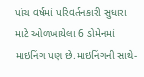પાંચ વર્ષમાં પરિવર્તનકારી સુધારા માટે ઓળખાયેલા 6 ડોમેનમાં માઇનિંગ પણ છે.માઇનિંગની સાથે-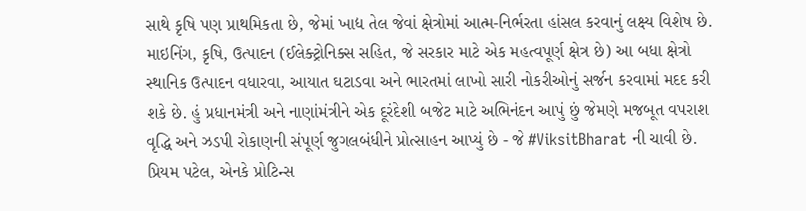સાથે કૃષિ પણ પ્રાથમિકતા છે, જેમાં ખાદ્ય તેલ જેવાં ક્ષેત્રોમાં આત્મ-નિર્ભરતા હાંસલ કરવાનું લક્ષ્ય વિશેષ છે.
માઇનિંગ, કૃષિ, ઉત્પાદન (ઈલેક્ટ્રોનિક્સ સહિત, જે સરકાર માટે એક મહત્વપૂર્ણ ક્ષેત્ર છે) આ બધા ક્ષેત્રો સ્થાનિક ઉત્પાદન વધારવા, આયાત ઘટાડવા અને ભારતમાં લાખો સારી નોકરીઓનું સર્જન કરવામાં મદદ કરી શકે છે. હું પ્રધાનમંત્રી અને નાણાંમંત્રીને એક દૂરંદેશી બજેટ માટે અભિનંદન આપું છું જેમણે મજબૂત વપરાશ વૃદ્ધિ અને ઝડપી રોકાણની સંપૂર્ણ જુગલબંધીને પ્રોત્સાહન આપ્યું છે - જે #ViksitBharat ની ચાવી છે.
પ્રિયમ પટેલ, એનકે પ્રોટિન્સ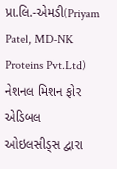પ્રા.લિ.-એમડી(Priyam Patel, MD-NK Proteins Pvt.Ltd)
નેશનલ મિશન ફોર એડિબલ ઓઇલસીડ્સ દ્વારા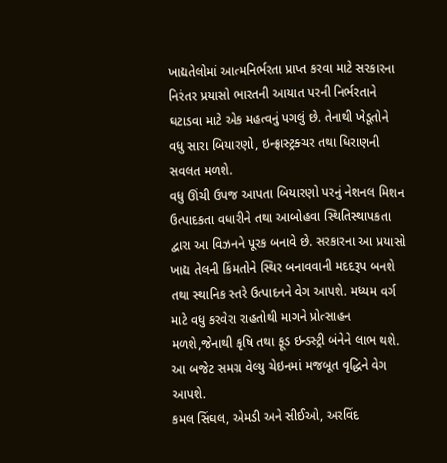ખાદ્યતેલોમાં આત્મનિર્ભરતા પ્રાપ્ત કરવા માટે સરકારના નિરંતર પ્રયાસો ભારતની આયાત પરની નિર્ભરતાને ઘટાડવા માટે એક મહત્વનું પગલું છે. તેનાથી ખેડૂતોને વધુ સારા બિયારણો, ઇન્ફ્રાસ્ટ્રક્ચર તથા ધિરાણની સવલત મળશે.
વધુ ઊંચી ઉપજ આપતા બિયારણો પરનું નેશનલ મિશન ઉત્પાદકતા વધારીને તથા આબોહવા સ્થિતિસ્થાપકતા દ્વારા આ વિઝનને પૂરક બનાવે છે. સરકારના આ પ્રયાસો ખાદ્ય તેલની કિંમતોને સ્થિર બનાવવાની મદદરૂપ બનશે તથા સ્થાનિક સ્તરે ઉત્પાદનને વેગ આપશે. મધ્યમ વર્ગ માટે વધુ કરવેરા રાહતોથી માગને પ્રોત્સાહન મળશે,જેનાથી કૃષિ તથા ફૂડ ઇન્ડસ્ટ્રી બંનેને લાભ થશે. આ બજેટ સમગ્ર વેલ્યુ ચેઇનમાં મજબૂત વૃદ્ધિને વેગ આપશે.
કમલ સિંઘલ, એમડી અને સીઈઓ, અરવિંદ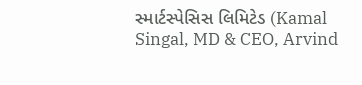સ્માર્ટસ્પેસિસ લિમિટેડ (Kamal Singal, MD & CEO, Arvind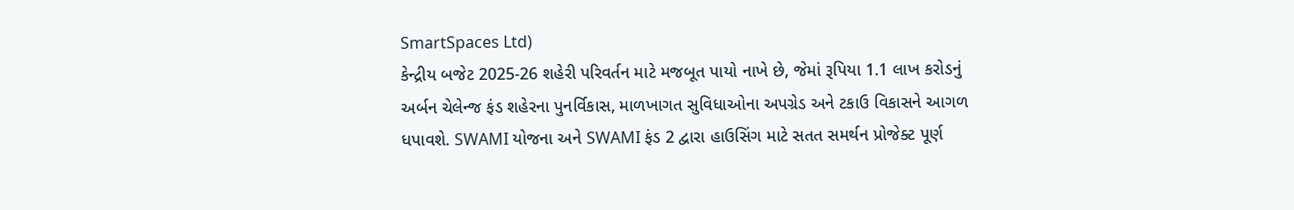SmartSpaces Ltd)
કેન્દ્રીય બજેટ 2025-26 શહેરી પરિવર્તન માટે મજબૂત પાયો નાખે છે, જેમાં રૂપિયા 1.1 લાખ કરોડનું અર્બન ચેલેન્જ ફંડ શહેરના પુનર્વિકાસ, માળખાગત સુવિધાઓના અપગ્રેડ અને ટકાઉ વિકાસને આગળ ધપાવશે. SWAMI યોજના અને SWAMI ફંડ 2 દ્વારા હાઉસિંગ માટે સતત સમર્થન પ્રોજેક્ટ પૂર્ણ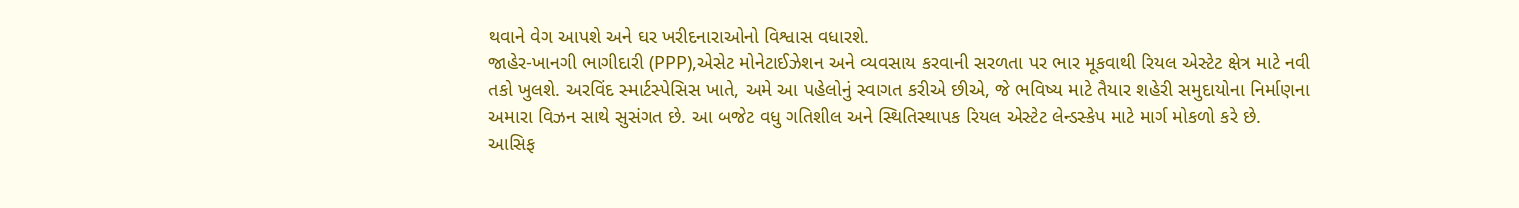થવાને વેગ આપશે અને ઘર ખરીદનારાઓનો વિશ્વાસ વધારશે.
જાહેર-ખાનગી ભાગીદારી (PPP),એસેટ મોનેટાઈઝેશન અને વ્યવસાય કરવાની સરળતા પર ભાર મૂકવાથી રિયલ એસ્ટેટ ક્ષેત્ર માટે નવી તકો ખુલશે. અરવિંદ સ્માર્ટસ્પેસિસ ખાતે, અમે આ પહેલોનું સ્વાગત કરીએ છીએ, જે ભવિષ્ય માટે તૈયાર શહેરી સમુદાયોના નિર્માણના અમારા વિઝન સાથે સુસંગત છે. આ બજેટ વધુ ગતિશીલ અને સ્થિતિસ્થાપક રિયલ એસ્ટેટ લેન્ડસ્કેપ માટે માર્ગ મોકળો કરે છે.
આસિફ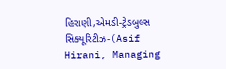હિરાણી,એમડી-ટ્રેડબુલ્સ સિક્યૂરિટીઝ-(Asif Hirani, Managing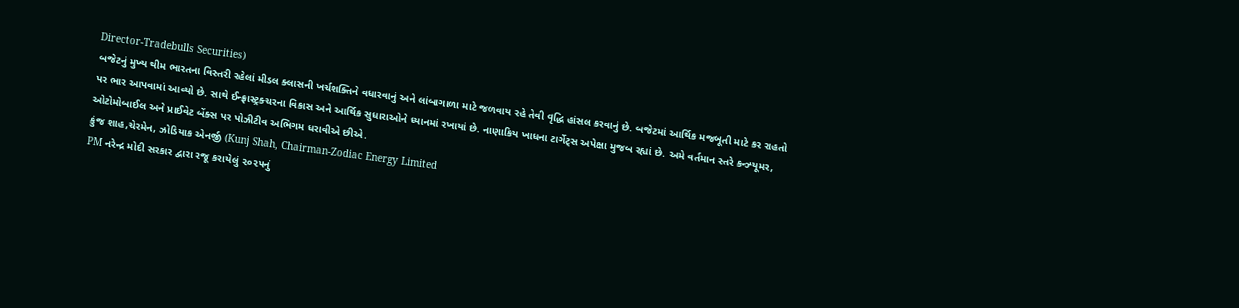Director-Tradebulls Securities)
બજેટનું મુખ્ય થીમ ભારતના વિસ્તરી રહેલાં મીડલ ક્લાસની ખર્ચશક્તિને વધારવાનું અને લાંબાગાળા માટે જળવાય રહે તેવી વૃદ્ધિ હાંસલ કરવાનું છે. બજેટમાં આર્થિક મજબૂતી માટે કર રાહતો પર ભાર આપવામાં આવ્યો છે. સાથે ઈન્ફ્રાસ્ટ્રક્ચરના વિકાસ અને આર્થિક સુધારાઓને ધ્યાનમાં રખાયાં છે. નાણાકિય ખાધના ટાર્ગેટ્સ અપેક્ષા મુજબ રહ્યાં છે. અમે વર્તમાન સ્તરે કન્ઝ્યૂમર, ઓટોમોબાઈલ અને પ્રાઈવેટ બેંક્સ પર પોઝીટીવ અભિગમ ધરાવીએ છીએ.
કુંજ શાહ,ચેરમેન, ઝોડિયાક એનર્જી (Kunj Shah, Chairman-Zodiac Energy Limited
PM નરેન્દ્ર મોદી સરકાર દ્વારા રજૂ કરાયેલું ૨૦૨૫નું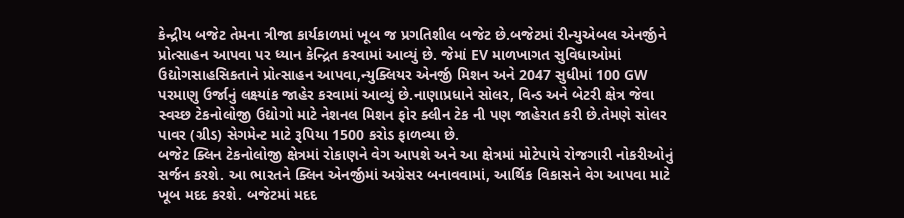કેન્દ્રીય બજેટ તેમના ત્રીજા કાર્યકાળમાં ખૂબ જ પ્રગતિશીલ બજેટ છે.બજેટમાં રીન્યુએબલ એનર્જીને પ્રોત્સાહન આપવા પર ધ્યાન કેન્દ્રિત કરવામાં આવ્યું છે. જેમાં EV માળખાગત સુવિધાઓમાં ઉદ્યોગસાહસિકતાને પ્રોત્સાહન આપવા,ન્યુક્લિયર એનર્જી મિશન અને 2047 સુધીમાં 100 GW પરમાણુ ઉર્જાનું લક્ષ્યાંક જાહેર કરવામાં આવ્યું છે.નાણાપ્રધાને સોલર, વિન્ડ અને બેટરી ક્ષેત્ર જેવા સ્વચ્છ ટેકનોલોજી ઉદ્યોગો માટે નેશનલ મિશન ફોર ક્લીન ટેક ની પણ જાહેરાત કરી છે.તેમણે સોલર પાવર (ગ્રીડ) સેગમેન્ટ માટે રૂપિયા 1500 કરોડ ફાળવ્યા છે.
બજેટ ક્લિન ટેકનોલોજી ક્ષેત્રમાં રોકાણને વેગ આપશે અને આ ક્ષેત્રમાં મોટેપાયે રોજગારી નોકરીઓનું સર્જન કરશે. આ ભારતને ક્લિન એનર્જીમાં અગ્રેસર બનાવવામાં, આર્થિક વિકાસને વેગ આપવા માટે ખૂબ મદદ કરશે. બજેટમાં મદદ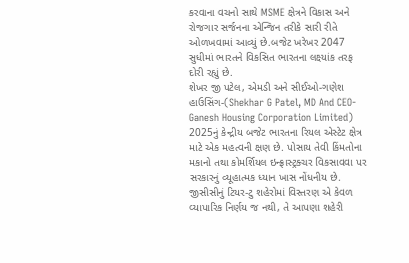કરવાના વચનો સાથે MSME ક્ષેત્રને વિકાસ અને રોજગાર સર્જનના એન્જિન તરીકે સારી રીતે ઓળખવામાં આવ્યું છે.બજેટ ખરેખર 2047 સુધીમાં ભારતને વિકસિત ભારતના લક્ષ્યાંક તરફ દોરી રહ્યું છે.
શેખર જી પટેલ, એમડી અને સીઈઓ-ગણેશ હાઉસિંગ-(Shekhar G Patel, MD And CEO-Ganesh Housing Corporation Limited)
2025નું કેન્દ્રીય બજેટ ભારતના રિયલ એસ્ટેટ ક્ષેત્ર માટે એક મહત્વની ક્ષણ છે. પોસાય તેવી કિંમતોના મકાનો તથા કોમર્શિયલ ઇન્ફ્રાસ્ટ્રક્ચર વિકસાવવા પર સરકારનું વ્યૂહાત્મક ધ્યાન ખાસ નોંધનીય છે. જીસીસીનું ટિયર-ટુ શહેરોમાં વિસ્તરણ એ કેવળ વ્યાપારિક નિર્ણય જ નથી, તે આપણા શહેરી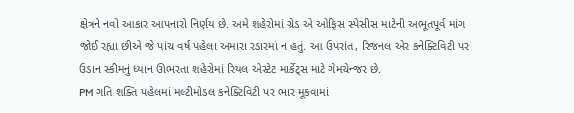ક્ષેત્રને નવો આકાર આપનારો નિર્ણય છે. અમે શહેરોમાં ગ્રેડ એ ઓફિસ સ્પેસીસ માટેની અભૂતપૂર્વ માંગ જોઈ રહ્યા છીએ જે પાંચ વર્ષ પહેલા અમારા રડારમાં ન હતું. આ ઉપરાંત, રિજનલ એર કનેક્ટિવિટી પર ઉડાન સ્કીમનું ધ્યાન ઊભરતા શહેરોમાં રિયલ એસ્ટેટ માર્કેટ્સ માટે ગેમચેન્જર છે.
PM ગતિ શક્તિ પહેલમાં મલ્ટીમોડલ કનેક્ટિવિટી પર ભાર મૂકવામાં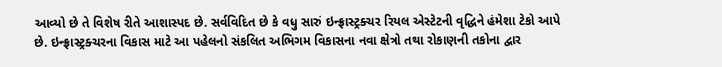આવ્યો છે તે વિશેષ રીતે આશાસ્પદ છે. સર્વવિદિત છે કે વધુ સારું ઇન્ફ્રાસ્ટ્રક્ચર રિયલ એસ્ટેટની વૃદ્ધિને હંમેશા ટેકો આપે છે. ઇન્ફ્રાસ્ટ્રક્ચરના વિકાસ માટે આ પહેલનો સંકલિત અભિગમ વિકાસના નવા ક્ષેત્રો તથા રોકાણની તકોના દ્વાર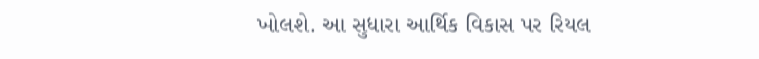ખોલશે. આ સુધારા આર્થિક વિકાસ પર રિયલ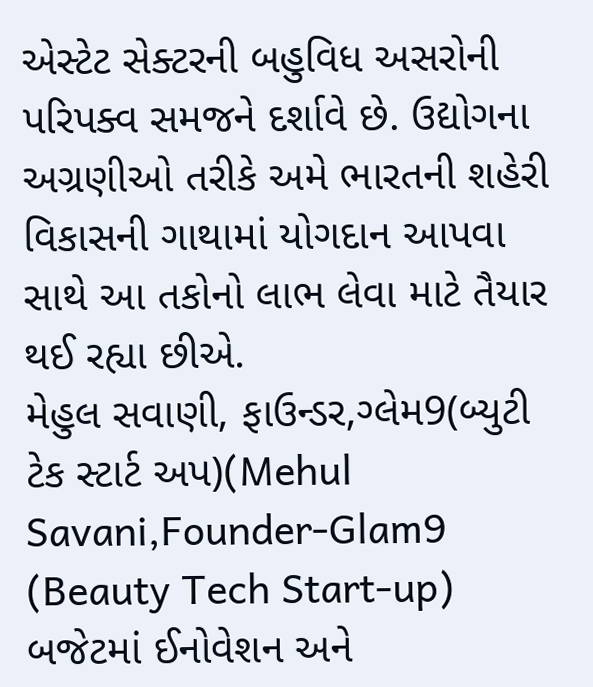એસ્ટેટ સેક્ટરની બહુવિધ અસરોની પરિપક્વ સમજને દર્શાવે છે. ઉદ્યોગના અગ્રણીઓ તરીકે અમે ભારતની શહેરી વિકાસની ગાથામાં યોગદાન આપવા સાથે આ તકોનો લાભ લેવા માટે તૈયાર થઈ રહ્યા છીએ.
મેહુલ સવાણી, ફાઉન્ડર,ગ્લેમ9(બ્યુટી ટેક સ્ટાર્ટ અપ)(Mehul Savani,Founder-Glam9 (Beauty Tech Start-up)
બજેટમાં ઈનોવેશન અને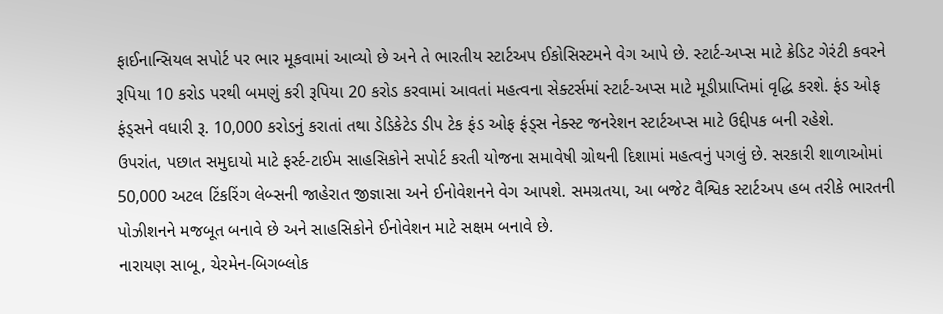ફાઈનાન્સિયલ સપોર્ટ પર ભાર મૂકવામાં આવ્યો છે અને તે ભારતીય સ્ટાર્ટઅપ ઈકોસિસ્ટમને વેગ આપે છે. સ્ટાર્ટ-અપ્સ માટે ક્રેડિટ ગેરંટી કવરને રૂપિયા 10 કરોડ પરથી બમણું કરી રૂપિયા 20 કરોડ કરવામાં આવતાં મહત્વના સેક્ટર્સમાં સ્ટાર્ટ-અપ્સ માટે મૂડીપ્રાપ્તિમાં વૃદ્ધિ કરશે. ફંડ ઓફ ફંડ્સને વધારી રૂ. 10,000 કરોડનું કરાતાં તથા ડેડિકેટેડ ડીપ ટેક ફંડ ઓફ ફંડ્સ નેક્સ્ટ જનરેશન સ્ટાર્ટઅપ્સ માટે ઉદ્દીપક બની રહેશે.
ઉપરાંત, પછાત સમુદાયો માટે ફર્સ્ટ-ટાઈમ સાહસિકોને સપોર્ટ કરતી યોજના સમાવેષી ગ્રોથની દિશામાં મહત્વનું પગલું છે. સરકારી શાળાઓમાં 50,000 અટલ ટિંકરિંગ લેબ્સની જાહેરાત જીજ્ઞાસા અને ઈનોવેશનને વેગ આપશે. સમગ્રતયા, આ બજેટ વૈશ્વિક સ્ટાર્ટઅપ હબ તરીકે ભારતની પોઝીશનને મજબૂત બનાવે છે અને સાહસિકોને ઈનોવેશન માટે સક્ષમ બનાવે છે.
નારાયણ સાબૂ, ચેરમેન-બિગબ્લોક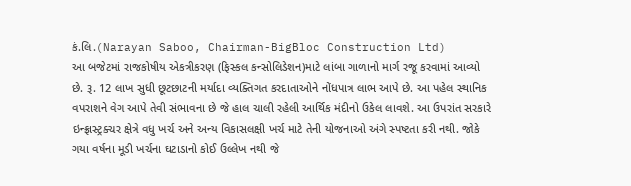કં.લિ.(Narayan Saboo, Chairman-BigBloc Construction Ltd)
આ બજેટમાં રાજકોષીય એકત્રીકરણ (ફિસ્કલ કન્સોલિડેશન)માટે લાંબા ગાળાનો માર્ગ રજૂ કરવામાં આવ્યો છે. રૂ. 12 લાખ સુધી છૂટછાટની મર્યાદા વ્યક્તિગત કરદાતાઓને નોંધપાત્ર લાભ આપે છે. આ પહેલ સ્થાનિક વપરાશને વેગ આપે તેવી સંભાવના છે જે હાલ ચાલી રહેલી આર્થિક મંદીનો ઉકેલ લાવશે. આ ઉપરાંત સરકારે ઇન્ફ્રાસ્ટ્રક્ચર ક્ષેત્રે વધુ ખર્ચ અને અન્ય વિકાસલક્ષી ખર્ચ માટે તેની યોજનાઓ અંગે સ્પષ્ટતા કરી નથી. જોકે ગયા વર્ષના મૂડી ખર્ચના ઘટાડાનો કોઈ ઉલ્લેખ નથી જે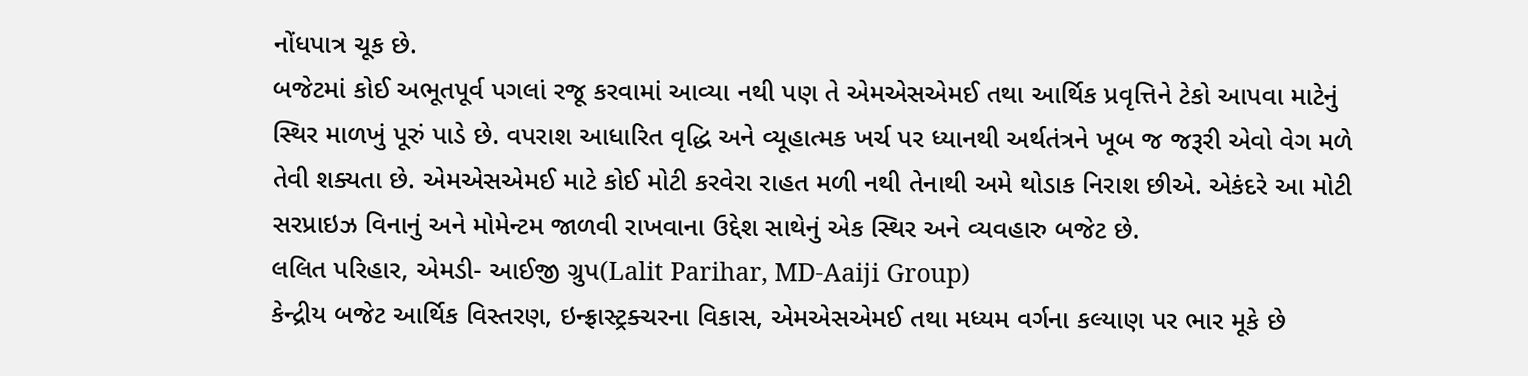નોંધપાત્ર ચૂક છે.
બજેટમાં કોઈ અભૂતપૂર્વ પગલાં રજૂ કરવામાં આવ્યા નથી પણ તે એમએસએમઈ તથા આર્થિક પ્રવૃત્તિને ટેકો આપવા માટેનું સ્થિર માળખું પૂરું પાડે છે. વપરાશ આધારિત વૃદ્ધિ અને વ્યૂહાત્મક ખર્ચ પર ધ્યાનથી અર્થતંત્રને ખૂબ જ જરૂરી એવો વેગ મળે તેવી શક્યતા છે. એમએસએમઈ માટે કોઈ મોટી કરવેરા રાહત મળી નથી તેનાથી અમે થોડાક નિરાશ છીએ. એકંદરે આ મોટી સરપ્રાઇઝ વિનાનું અને મોમેન્ટમ જાળવી રાખવાના ઉદ્દેશ સાથેનું એક સ્થિર અને વ્યવહારુ બજેટ છે.
લલિત પરિહાર, એમડી- આઈજી ગ્રુપ(Lalit Parihar, MD-Aaiji Group)
કેન્દ્રીય બજેટ આર્થિક વિસ્તરણ, ઇન્ફ્રાસ્ટ્રક્ચરના વિકાસ, એમએસએમઈ તથા મધ્યમ વર્ગના કલ્યાણ પર ભાર મૂકે છે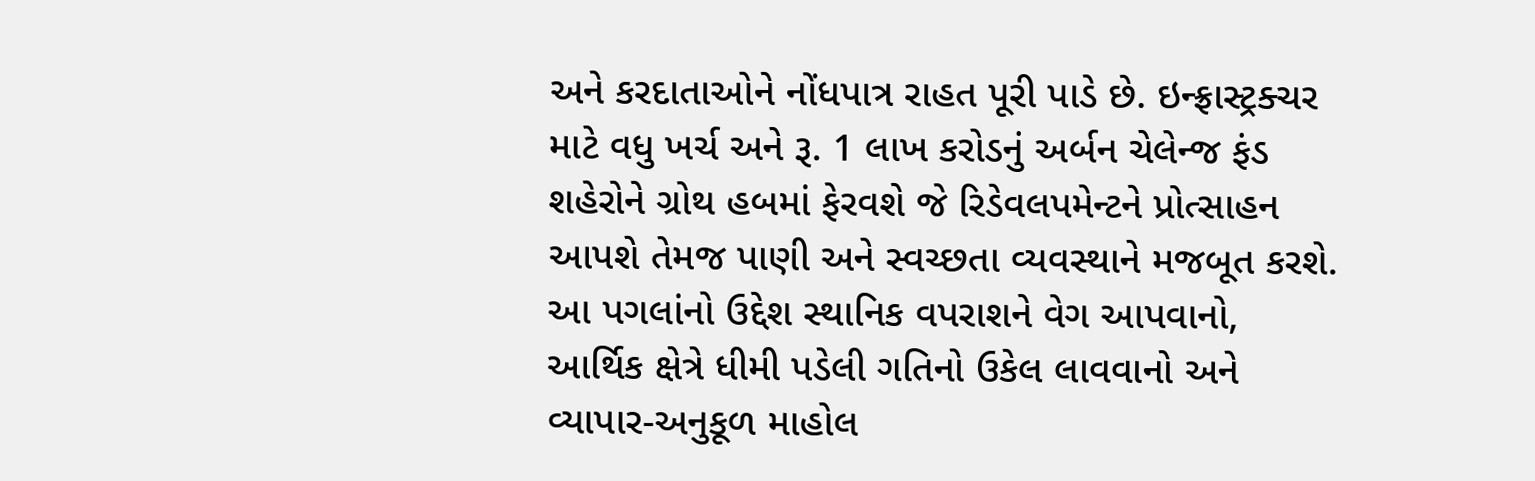અને કરદાતાઓને નોંધપાત્ર રાહત પૂરી પાડે છે. ઇન્ફ્રાસ્ટ્રક્ચર માટે વધુ ખર્ચ અને રૂ. 1 લાખ કરોડનું અર્બન ચેલેન્જ ફંડ શહેરોને ગ્રોથ હબમાં ફેરવશે જે રિડેવલપમેન્ટને પ્રોત્સાહન આપશે તેમજ પાણી અને સ્વચ્છતા વ્યવસ્થાને મજબૂત કરશે.
આ પગલાંનો ઉદ્દેશ સ્થાનિક વપરાશને વેગ આપવાનો, આર્થિક ક્ષેત્રે ધીમી પડેલી ગતિનો ઉકેલ લાવવાનો અને વ્યાપાર-અનુકૂળ માહોલ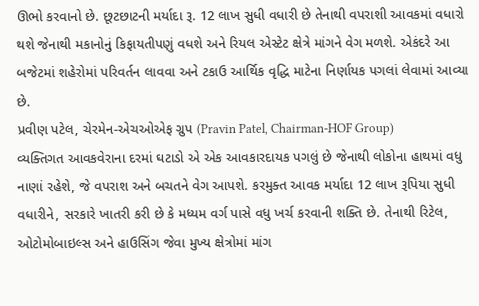ઊભો કરવાનો છે. છૂટછાટની મર્યાદા રૂ. 12 લાખ સુધી વધારી છે તેનાથી વપરાશી આવકમાં વધારો થશે જેનાથી મકાનોનું કિફાયતીપણું વધશે અને રિયલ એસ્ટેટ ક્ષેત્રે માંગને વેગ મળશે. એકંદરે આ બજેટમાં શહેરોમાં પરિવર્તન લાવવા અને ટકાઉ આર્થિક વૃદ્ધિ માટેના નિર્ણાયક પગલાં લેવામાં આવ્યા છે.
પ્રવીણ પટેલ, ચેરમેન-એચઓએફ ગ્રુપ (Pravin Patel, Chairman-HOF Group)
વ્યક્તિગત આવકવેરાના દરમાં ઘટાડો એ એક આવકારદાયક પગલું છે જેનાથી લોકોના હાથમાં વધુ નાણાં રહેશે, જે વપરાશ અને બચતને વેગ આપશે. કરમુક્ત આવક મર્યાદા 12 લાખ રૂપિયા સુધી વધારીને, સરકારે ખાતરી કરી છે કે મધ્યમ વર્ગ પાસે વધુ ખર્ચ કરવાની શક્તિ છે. તેનાથી રિટેલ, ઓટોમોબાઇલ્સ અને હાઉસિંગ જેવા મુખ્ય ક્ષેત્રોમાં માંગ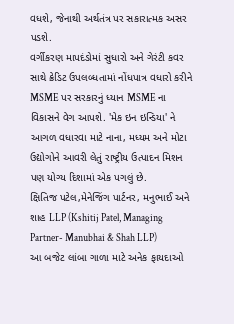વધશે, જેનાથી અર્થતંત્ર પર સકારાત્મક અસર પડશે.
વર્ગીકરણ માપદંડોમાં સુધારો અને ગેરંટી કવર સાથે ક્રેડિટ ઉપલબ્ધતામાં નોંધપાત્ર વધારો કરીને MSME પર સરકારનું ધ્યાન MSME ના વિકાસને વેગ આપશે. 'મેક ઇન ઇન્ડિયા' ને આગળ વધારવા માટે નાના, મધ્યમ અને મોટા ઉદ્યોગોને આવરી લેતું રાષ્ટ્રીય ઉત્પાદન મિશન પણ યોગ્ય દિશામાં એક પગલું છે.
ક્ષિતિજ પટેલ,મેનેજિંગ પાર્ટનર, મનુભાઈ અને શાહ LLP (Kshitij Patel, Managing Partner- Manubhai & Shah LLP)
આ બજેટ લાંબા ગાળા માટે અનેક ફાયદાઓ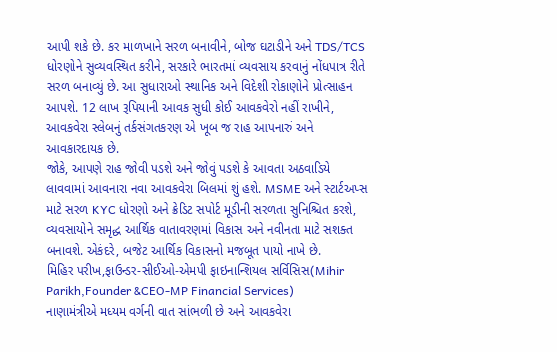આપી શકે છે. કર માળખાને સરળ બનાવીને, બોજ ઘટાડીને અને TDS/TCS ધોરણોને સુવ્યવસ્થિત કરીને, સરકારે ભારતમાં વ્યવસાય કરવાનું નોંધપાત્ર રીતે સરળ બનાવ્યું છે. આ સુધારાઓ સ્થાનિક અને વિદેશી રોકાણોને પ્રોત્સાહન આપશે. 12 લાખ રૂપિયાની આવક સુધી કોઈ આવકવેરો નહીં રાખીને, આવકવેરા સ્લેબનું તર્કસંગતકરણ એ ખૂબ જ રાહ આપનારું અને આવકારદાયક છે.
જોકે, આપણે રાહ જોવી પડશે અને જોવું પડશે કે આવતા અઠવાડિયે લાવવામાં આવનારા નવા આવકવેરા બિલમાં શું હશે. MSME અને સ્ટાર્ટઅપ્સ માટે સરળ KYC ધોરણો અને ક્રેડિટ સપોર્ટ મૂડીની સરળતા સુનિશ્ચિત કરશે, વ્યવસાયોને સમૃદ્ધ આર્થિક વાતાવરણમાં વિકાસ અને નવીનતા માટે સશક્ત બનાવશે. એકંદરે, બજેટ આર્થિક વિકાસનો મજબૂત પાયો નાખે છે.
મિહિર પરીખ,ફાઉન્ડર-સીઈઓ-એમપી ફાઇનાન્શિયલ સર્વિસિસ(Mihir Parikh,Founder &CEO-MP Financial Services)
નાણામંત્રીએ મધ્યમ વર્ગની વાત સાંભળી છે અને આવકવેરા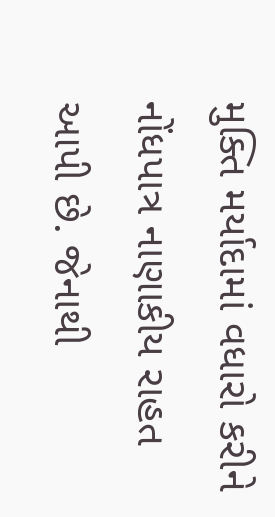મુક્તિ મર્યાદામાં વધારો કરીને નોંધપાત્ર નાણાકીય રાહત આપી છે. જેનાથી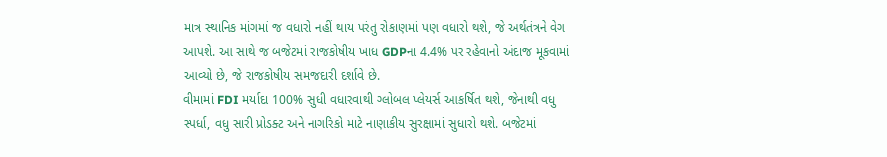માત્ર સ્થાનિક માંગમાં જ વધારો નહીં થાય પરંતુ રોકાણમાં પણ વધારો થશે, જે અર્થતંત્રને વેગ આપશે. આ સાથે જ બજેટમાં રાજકોષીય ખાધ GDPના 4.4% પર રહેવાનો અંદાજ મૂકવામાં આવ્યો છે, જે રાજકોષીય સમજદારી દર્શાવે છે.
વીમામાં FDI મર્યાદા 100% સુધી વધારવાથી ગ્લોબલ પ્લેયર્સ આકર્ષિત થશે, જેનાથી વધુ સ્પર્ધા, વધુ સારી પ્રોડક્ટ અને નાગરિકો માટે નાણાકીય સુરક્ષામાં સુધારો થશે. બજેટમાં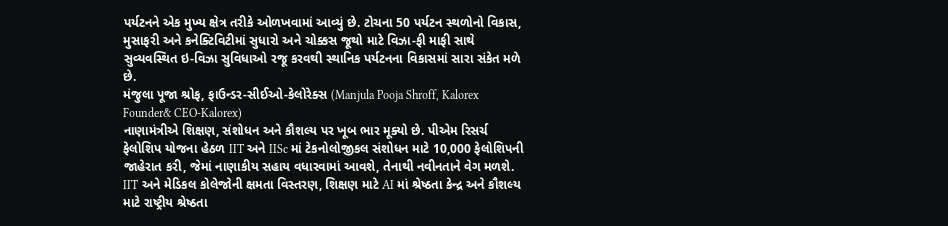પર્યટનને એક મુખ્ય ક્ષેત્ર તરીકે ઓળખવામાં આવ્યું છે. ટોચના 50 પર્યટન સ્થળોનો વિકાસ, મુસાફરી અને કનેક્ટિવિટીમાં સુધારો અને ચોક્કસ જૂથો માટે વિઝા-ફી માફી સાથે સુવ્યવસ્થિત ઇ-વિઝા સુવિધાઓ રજૂ કરવથી સ્થાનિક પર્યટનના વિકાસમાં સારા સંકેત મળે છે.
મંજુલા પૂજા શ્રોફ, ફાઉન્ડર-સીઈઓ-કેલોરેક્સ (Manjula Pooja Shroff, Kalorex Founder& CEO-Kalorex)
નાણામંત્રીએ શિક્ષણ, સંશોધન અને કૌશલ્ય પર ખૂબ ભાર મૂક્યો છે. પીએમ રિસર્ચ ફેલોશિપ યોજના હેઠળ IIT અને IISc માં ટેકનોલોજીકલ સંશોધન માટે 10,000 ફેલોશિપની જાહેરાત કરી, જેમાં નાણાકીય સહાય વધારવામાં આવશે, તેનાથી નવીનતાને વેગ મળશે.
IIT અને મેડિકલ કોલેજોની ક્ષમતા વિસ્તરણ, શિક્ષણ માટે AI માં શ્રેષ્ઠતા કેન્દ્ર અને કૌશલ્ય માટે રાષ્ટ્રીય શ્રેષ્ઠતા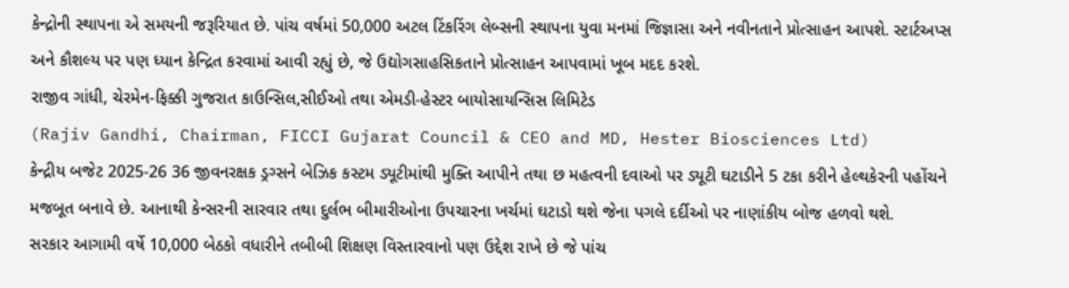કેન્દ્રોની સ્થાપના એ સમયની જરૂરિયાત છે. પાંચ વર્ષમાં 50,000 અટલ ટિંકરિંગ લેબ્સની સ્થાપના યુવા મનમાં જિજ્ઞાસા અને નવીનતાને પ્રોત્સાહન આપશે. સ્ટાર્ટઅપ્સ અને કૌશલ્ય પર પણ ધ્યાન કેન્દ્રિત કરવામાં આવી રહ્યું છે, જે ઉદ્યોગસાહસિકતાને પ્રોત્સાહન આપવામાં ખૂબ મદદ કરશે.
રાજીવ ગાંધી, ચેરમેન-ફિક્કી ગુજરાત કાઉન્સિલ,સીઈઓ તથા એમડી-હેસ્ટર બાયોસાયન્સિસ લિમિટેડ
(Rajiv Gandhi, Chairman, FICCI Gujarat Council & CEO and MD, Hester Biosciences Ltd)
કેન્દ્રીય બજેટ 2025-26 36 જીવનરક્ષક ડ્રગ્સને બેઝિક કસ્ટમ ડ્યૂટીમાંથી મુક્તિ આપીને તથા છ મહત્વની દવાઓ પર ડ્યૂટી ઘટાડીને 5 ટકા કરીને હેલ્થકેરની પહોંચને મજબૂત બનાવે છે. આનાથી કેન્સરની સારવાર તથા દુર્લભ બીમારીઓના ઉપચારના ખર્ચમાં ઘટાડો થશે જેના પગલે દર્દીઓ પર નાણાંકીય બોજ હળવો થશે.
સરકાર આગામી વર્ષે 10,000 બેઠકો વધારીને તબીબી શિક્ષણ વિસ્તારવાનો પણ ઉદ્દેશ રાખે છે જે પાંચ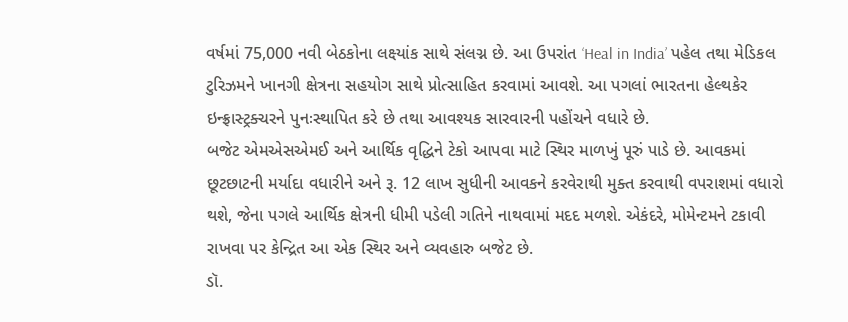વર્ષમાં 75,000 નવી બેઠકોના લક્ષ્યાંક સાથે સંલગ્ન છે. આ ઉપરાંત ‘Heal in India’ પહેલ તથા મેડિકલ ટુરિઝમને ખાનગી ક્ષેત્રના સહયોગ સાથે પ્રોત્સાહિત કરવામાં આવશે. આ પગલાં ભારતના હેલ્થકેર ઇન્ફ્રાસ્ટ્રક્ચરને પુનઃસ્થાપિત કરે છે તથા આવશ્યક સારવારની પહોંચને વધારે છે.
બજેટ એમએસએમઈ અને આર્થિક વૃદ્ધિને ટેકો આપવા માટે સ્થિર માળખું પૂરું પાડે છે. આવકમાં છૂટછાટની મર્યાદા વધારીને અને રૂ. 12 લાખ સુધીની આવકને કરવેરાથી મુક્ત કરવાથી વપરાશમાં વધારો થશે, જેના પગલે આર્થિક ક્ષેત્રની ધીમી પડેલી ગતિને નાથવામાં મદદ મળશે. એકંદરે, મોમેન્ટમને ટકાવી રાખવા પર કેન્દ્રિત આ એક સ્થિર અને વ્યવહારુ બજેટ છે.
ડૉ.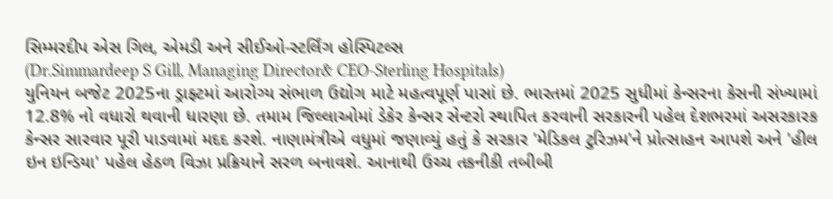સિમ્મરદીપ એસ ગિલ, એમડી અને સીઈઓ-સ્ટર્લિંગ હોસ્પિટલ્સ
(Dr.Simmardeep S Gill, Managing Director& CEO-Sterling Hospitals)
યુનિયન બજેટ 2025ના ડ્રાફ્ટમાં આરોગ્ય સંભાળ ઉદ્યોગ માટે મહત્વપૂર્ણ પાસાં છે. ભારતમાં 2025 સુધીમાં કેન્સરના કેસની સંખ્યામાં 12.8% નો વધારો થવાની ધારણા છે. તમામ જિલ્લાઓમાં ડેકેર કેન્સર સેન્ટરો સ્થાપિત કરવાની સરકારની પહેલ દેશભરમાં અસરકારક કેન્સર સારવાર પૂરી પાડવામાં મદદ કરશે. નાણામંત્રીએ વધુમાં જણાવ્યું હતું કે સરકાર 'મેડિકલ ટુરિઝમ'ને પ્રોત્સાહન આપશે અને 'હીલ ઇન ઇન્ડિયા' પહેલ હેઠળ વિઝા પ્રક્રિયાને સરળ બનાવશે. આનાથી ઉચ્ચ તકનીકી તબીબી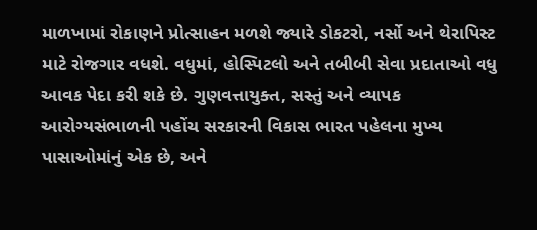માળખામાં રોકાણને પ્રોત્સાહન મળશે જ્યારે ડોકટરો, નર્સો અને થેરાપિસ્ટ માટે રોજગાર વધશે. વધુમાં, હોસ્પિટલો અને તબીબી સેવા પ્રદાતાઓ વધુ આવક પેદા કરી શકે છે. ગુણવત્તાયુક્ત, સસ્તું અને વ્યાપક આરોગ્યસંભાળની પહોંચ સરકારની વિકાસ ભારત પહેલના મુખ્ય પાસાઓમાંનું એક છે, અને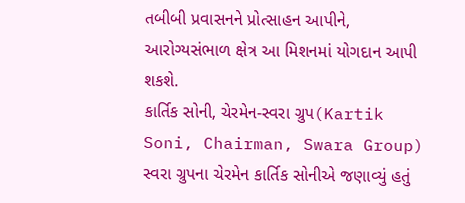તબીબી પ્રવાસનને પ્રોત્સાહન આપીને, આરોગ્યસંભાળ ક્ષેત્ર આ મિશનમાં યોગદાન આપી શકશે.
કાર્તિક સોની, ચેરમેન-સ્વરા ગ્રુપ(Kartik Soni, Chairman, Swara Group)
સ્વરા ગ્રુપના ચેરમેન કાર્તિક સોનીએ જણાવ્યું હતું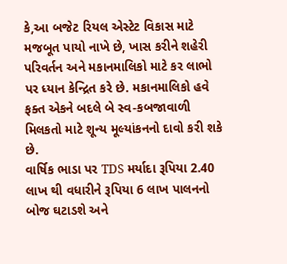કે,આ બજેટ રિયલ એસ્ટેટ વિકાસ માટે મજબૂત પાયો નાખે છે, ખાસ કરીને શહેરી પરિવર્તન અને મકાનમાલિકો માટે કર લાભો પર ધ્યાન કેન્દ્રિત કરે છે. મકાનમાલિકો હવે ફક્ત એકને બદલે બે સ્વ-કબજાવાળી મિલકતો માટે શૂન્ય મૂલ્યાંકનનો દાવો કરી શકે છે.
વાર્ષિક ભાડા પર TDS મર્યાદા રૂપિયા 2.40 લાખ થી વધારીને રૂપિયા 6 લાખ પાલનનો બોજ ઘટાડશે અને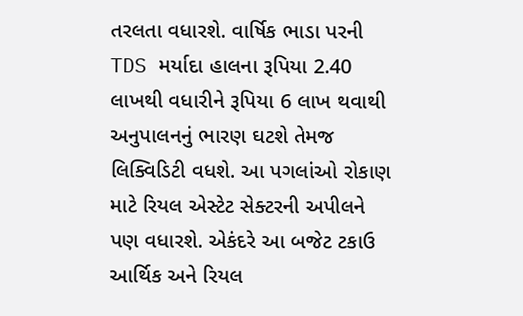તરલતા વધારશે. વાર્ષિક ભાડા પરની TDS મર્યાદા હાલના રૂપિયા 2.40 લાખથી વધારીને રૂપિયા 6 લાખ થવાથી અનુપાલનનું ભારણ ઘટશે તેમજ લિક્વિડિટી વધશે. આ પગલાંઓ રોકાણ માટે રિયલ એસ્ટેટ સેક્ટરની અપીલને પણ વધારશે. એકંદરે આ બજેટ ટકાઉ આર્થિક અને રિયલ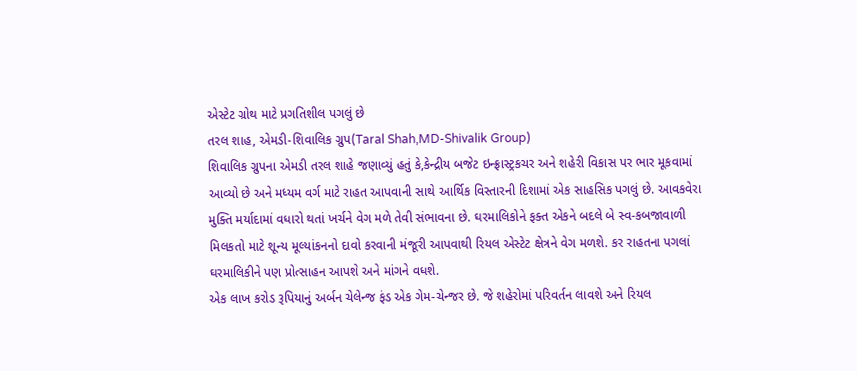એસ્ટેટ ગ્રોથ માટે પ્રગતિશીલ પગલું છે
તરલ શાહ, એમડી-શિવાલિક ગ્રુપ(Taral Shah,MD-Shivalik Group)
શિવાલિક ગ્રુપના એમડી તરલ શાહે જણાવ્યું હતું કે,કેન્દ્રીય બજેટ ઇન્ફ્રાસ્ટ્રકચર અને શહેરી વિકાસ પર ભાર મૂકવામાં આવ્યો છે અને મધ્યમ વર્ગ માટે રાહત આપવાની સાથે આર્થિક વિસ્તારની દિશામાં એક સાહસિક પગલું છે. આવકવેરા મુક્તિ મર્યાદામાં વધારો થતાં ખર્ચને વેગ મળે તેવી સંભાવના છે. ઘરમાલિકોને ફક્ત એકને બદલે બે સ્વ-કબજાવાળી મિલકતો માટે શૂન્ય મૂલ્યાંકનનો દાવો કરવાની મંજૂરી આપવાથી રિયલ એસ્ટેટ ક્ષેત્રને વેગ મળશે. કર રાહતના પગલાં ઘરમાલિકીને પણ પ્રોત્સાહન આપશે અને માંગને વધશે.
એક લાખ કરોડ રૂપિયાનું અર્બન ચેલેન્જ ફંડ એક ગેમ-ચેન્જર છે. જે શહેરોમાં પરિવર્તન લાવશે અને રિયલ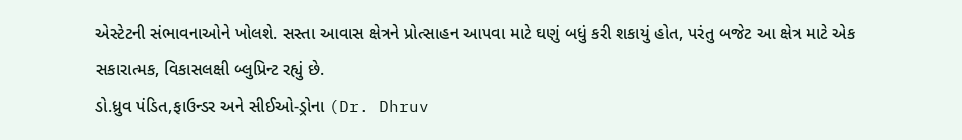એસ્ટેટની સંભાવનાઓને ખોલશે. સસ્તા આવાસ ક્ષેત્રને પ્રોત્સાહન આપવા માટે ઘણું બધું કરી શકાયું હોત, પરંતુ બજેટ આ ક્ષેત્ર માટે એક સકારાત્મક, વિકાસલક્ષી બ્લુપ્રિન્ટ રહ્યું છે.
ડો.ધ્રુવ પંડિત,ફાઉન્ડર અને સીઈઓ-ડ્રોના (Dr. Dhruv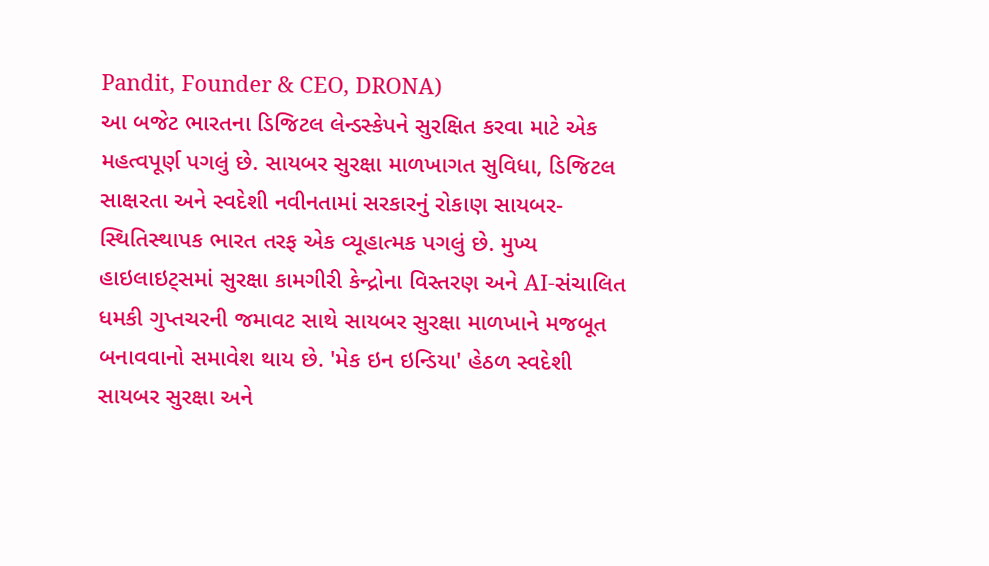Pandit, Founder & CEO, DRONA)
આ બજેટ ભારતના ડિજિટલ લેન્ડસ્કેપને સુરક્ષિત કરવા માટે એક મહત્વપૂર્ણ પગલું છે. સાયબર સુરક્ષા માળખાગત સુવિધા, ડિજિટલ સાક્ષરતા અને સ્વદેશી નવીનતામાં સરકારનું રોકાણ સાયબર-સ્થિતિસ્થાપક ભારત તરફ એક વ્યૂહાત્મક પગલું છે. મુખ્ય હાઇલાઇટ્સમાં સુરક્ષા કામગીરી કેન્દ્રોના વિસ્તરણ અને AI-સંચાલિત ધમકી ગુપ્તચરની જમાવટ સાથે સાયબર સુરક્ષા માળખાને મજબૂત બનાવવાનો સમાવેશ થાય છે. 'મેક ઇન ઇન્ડિયા' હેઠળ સ્વદેશી સાયબર સુરક્ષા અને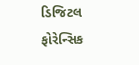ડિજિટલ ફોરેન્સિક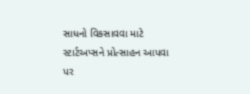સાધનો વિકસાવવા માટે સ્ટાર્ટઅપ્સને પ્રોત્સાહન આપવા પર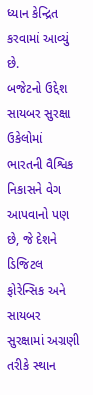ધ્યાન કેન્દ્રિત કરવામાં આવ્યું છે.
બજેટનો ઉદ્દેશ સાયબર સુરક્ષા ઉકેલોમાં ભારતની વૈશ્વિક નિકાસને વેગ આપવાનો પણ છે, જે દેશને ડિજિટલ ફોરેન્સિક અને સાયબર સુરક્ષામાં અગ્રણી તરીકે સ્થાન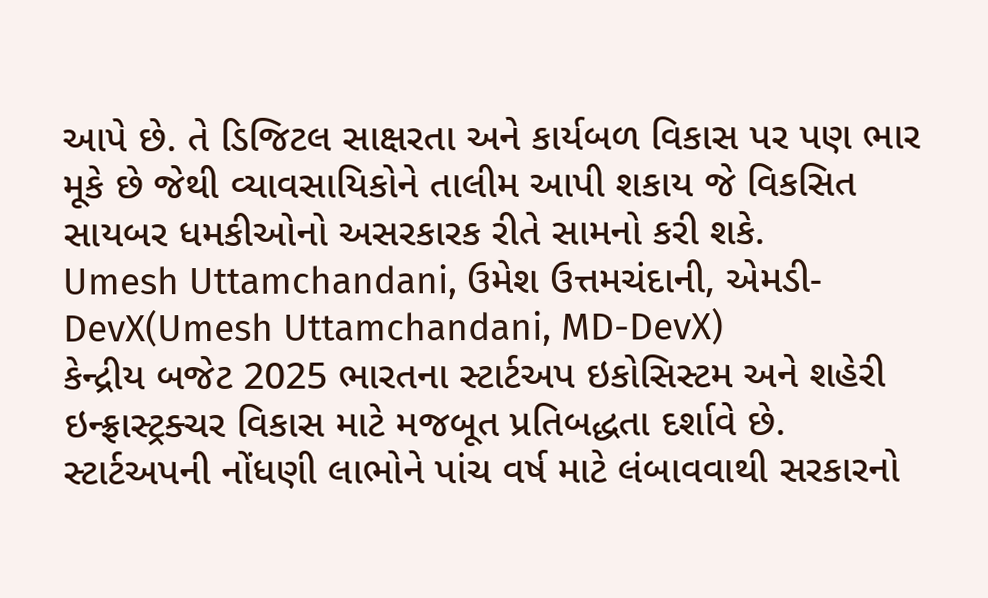આપે છે. તે ડિજિટલ સાક્ષરતા અને કાર્યબળ વિકાસ પર પણ ભાર મૂકે છે જેથી વ્યાવસાયિકોને તાલીમ આપી શકાય જે વિકસિત સાયબર ધમકીઓનો અસરકારક રીતે સામનો કરી શકે.
Umesh Uttamchandani, ઉમેશ ઉત્તમચંદાની, એમડી-DevX(Umesh Uttamchandani, MD-DevX)
કેન્દ્રીય બજેટ 2025 ભારતના સ્ટાર્ટઅપ ઇકોસિસ્ટમ અને શહેરી ઇન્ફ્રાસ્ટ્રક્ચર વિકાસ માટે મજબૂત પ્રતિબદ્ધતા દર્શાવે છે. સ્ટાર્ટઅપની નોંધણી લાભોને પાંચ વર્ષ માટે લંબાવવાથી સરકારનો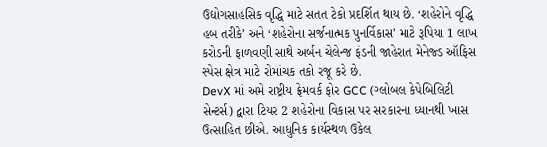ઉદ્યોગસાહસિક વૃદ્ધિ માટે સતત ટેકો પ્રદર્શિત થાય છે. ‘શહેરોને વૃદ્ધિ હબ તરીકે’ અને ‘શહેરોના સર્જનાત્મક પુનર્વિકાસ’ માટે રૂપિયા 1 લાખ કરોડની ફાળવણી સાથે અર્બન ચેલેન્જ ફંડની જાહેરાત મેનેજ્ડ ઑફિસ સ્પેસ ક્ષેત્ર માટે રોમાંચક તકો રજૂ કરે છે.
DevX માં અમે રાષ્ટ્રીય ફ્રેમવર્ક ફોર GCC (ગ્લોબલ કેપેબિલિટી સેન્ટર્સ) દ્વારા ટિયર 2 શહેરોના વિકાસ પર સરકારના ધ્યાનથી ખાસ ઉત્સાહિત છીએ. આધુનિક કાર્યસ્થળ ઉકેલ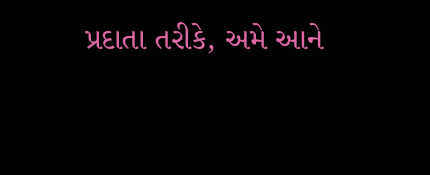પ્રદાતા તરીકે, અમે આને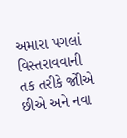અમારા પગલાં વિસ્તરાવવાની તક તરીકે જોીએ છીએ અને નવા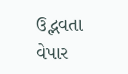ઉદ્ભવતા વેપાર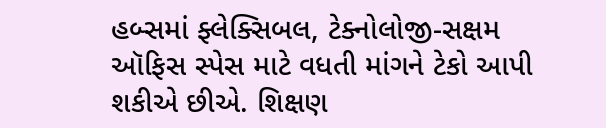હબ્સમાં ફ્લેક્સિબલ, ટેક્નોલોજી-સક્ષમ ઑફિસ સ્પેસ માટે વધતી માંગને ટેકો આપી શકીએ છીએ. શિક્ષણ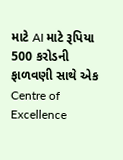માટે AI માટે રૂપિયા 500 કરોડની ફાળવણી સાથે એક Centre of Excellence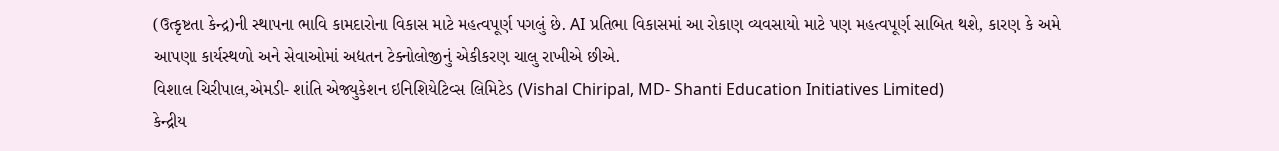(ઉત્કૃષ્ટતા કેન્દ્ર)ની સ્થાપના ભાવિ કામદારોના વિકાસ માટે મહત્વપૂર્ણ પગલું છે. AI પ્રતિભા વિકાસમાં આ રોકાણ વ્યવસાયો માટે પણ મહત્વપૂર્ણ સાબિત થશે, કારણ કે અમે આપણા કાર્યસ્થળો અને સેવાઓમાં અદ્યતન ટેક્નોલોજીનું એકીકરણ ચાલુ રાખીએ છીએ.
વિશાલ ચિરીપાલ,એમડી- શાંતિ એજ્યુકેશન ઇનિશિયેટિવ્સ લિમિટેડ (Vishal Chiripal, MD- Shanti Education Initiatives Limited)
કેન્દ્રીય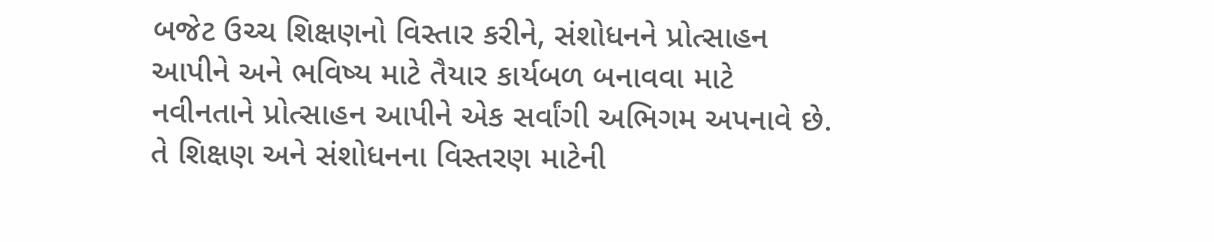બજેટ ઉચ્ચ શિક્ષણનો વિસ્તાર કરીને, સંશોધનને પ્રોત્સાહન આપીને અને ભવિષ્ય માટે તૈયાર કાર્યબળ બનાવવા માટે નવીનતાને પ્રોત્સાહન આપીને એક સર્વાંગી અભિગમ અપનાવે છે.
તે શિક્ષણ અને સંશોધનના વિસ્તરણ માટેની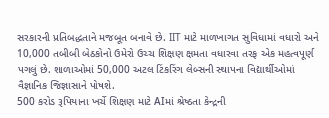સરકારની પ્રતિબદ્ધતાને મજબૂત બનાવે છે. IIT માટે માળખાગત સુવિધામાં વધારો અને 10,000 તબીબી બેઠકોનો ઉમેરો ઉચ્ચ શિક્ષણ ક્ષમતા વધારવા તરફ એક મહત્વપૂર્ણ પગલું છે. શાળાઓમાં 50,000 અટલ ટિંકરિંગ લેબ્સની સ્થાપના વિદ્યાર્થીઓમાં વૈજ્ઞાનિક જિજ્ઞાસાને પોષશે.
500 કરોડ રૂપિયાના ખર્ચે શિક્ષણ માટે AIમાં શ્રેષ્ઠતા કેન્દ્રની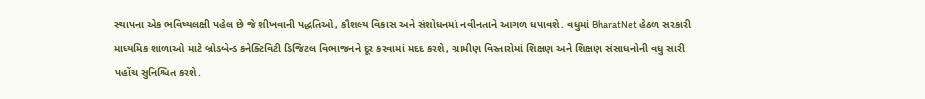સ્થાપના એક ભવિષ્યલક્ષી પહેલ છે જે શીખવાની પદ્ધતિઓ, કૌશલ્ય વિકાસ અને સંશોધનમાં નવીનતાને આગળ ધપાવશે. વધુમાં BharatNet હેઠળ સરકારી માધ્યમિક શાળાઓ માટે બ્રોડબેન્ડ કનેક્ટિવિટી ડિજિટલ વિભાજનને દૂર કરવામાં મદદ કરશે, ગ્રામીણ વિસ્તારોમાં શિક્ષણ અને શિક્ષણ સંસાધનોની વધુ સારી પહોંચ સુનિશ્ચિત કરશે.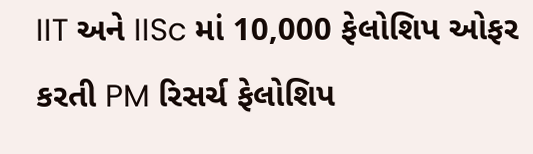IIT અને IISc માં 10,000 ફેલોશિપ ઓફર કરતી PM રિસર્ચ ફેલોશિપ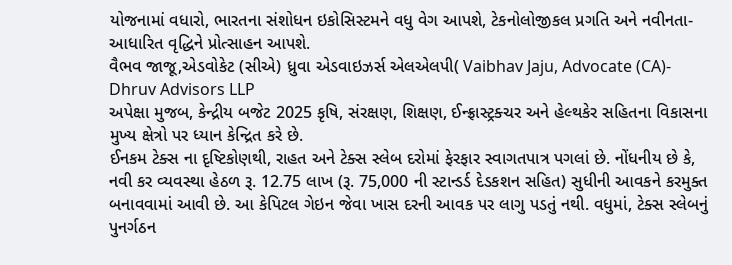યોજનામાં વધારો, ભારતના સંશોધન ઇકોસિસ્ટમને વધુ વેગ આપશે, ટેકનોલોજીકલ પ્રગતિ અને નવીનતા-આધારિત વૃદ્ધિને પ્રોત્સાહન આપશે.
વૈભવ જાજૂ,એડવોકેટ (સીએ) ધ્રુવા એડવાઇઝર્સ એલએલપી( Vaibhav Jaju, Advocate (CA)- Dhruv Advisors LLP
અપેક્ષા મુજબ, કેન્દ્રીય બજેટ 2025 કૃષિ, સંરક્ષણ, શિક્ષણ, ઈન્ફ્રાસ્ટ્રક્ચર અને હેલ્થકેર સહિતના વિકાસના મુખ્ય ક્ષેત્રો પર ધ્યાન કેન્દ્રિત કરે છે.
ઈનકમ ટેક્સ ના દૃષ્ટિકોણથી, રાહત અને ટેક્સ સ્લેબ દરોમાં ફેરફાર સ્વાગતપાત્ર પગલાં છે. નોંધનીય છે કે, નવી કર વ્યવસ્થા હેઠળ રૂ. 12.75 લાખ (રૂ. 75,000 ની સ્ટાન્ડર્ડ દેડકશન સહિત) સુધીની આવકને કરમુક્ત બનાવવામાં આવી છે. આ કેપિટલ ગેઇન જેવા ખાસ દરની આવક પર લાગુ પડતું નથી. વધુમાં, ટેક્સ સ્લેબનું પુનર્ગઠન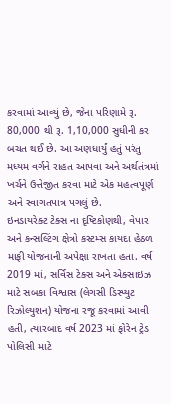કરવામાં આવ્યું છે, જેના પરિણામે રૂ. 80,000 થી રૂ. 1,10,000 સુધીની કર બચત થઈ છે. આ અણધાર્યું હતું પરંતુ મધ્યમ વર્ગને રાહત આપવા અને અર્થતંત્રમાં ખર્ચને ઉત્તેજીત કરવા માટે એક મહત્વપૂર્ણ અને સ્વાગતપાત્ર પગલું છે.
ઇનડાયરેક્ટ ટેક્સ ના દૃષ્ટિકોણથી, વેપાર અને કન્સલ્ટિંગ ક્ષેત્રો કસ્ટમ્સ કાયદા હેઠળ માફી યોજનાની અપેક્ષા રાખતા હતા. વર્ષ 2019 માં, સર્વિસ ટેક્સ અને એક્સાઇઝ માટે સબકા વિશ્વાસ (લેગસી ડિસ્પ્યુટ રિઝોલ્યુશન) યોજના રજૂ કરવામાં આવી હતી, ત્યારબાદ વર્ષ 2023 માં ફોરેન ટ્રેડ પોલિસી માટે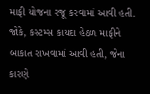માફી યોજના રજૂ કરવામાં આવી હતી. જોકે, કસ્ટમ્સ કાયદા હેઠળ માફીને બાકાત રાખવામાં આવી હતી, જેના કારણે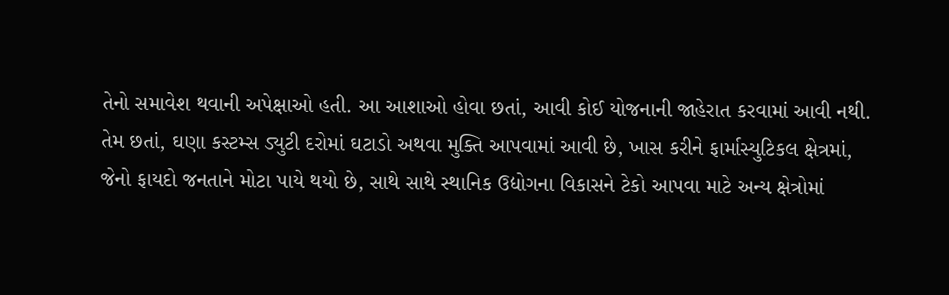તેનો સમાવેશ થવાની અપેક્ષાઓ હતી. આ આશાઓ હોવા છતાં, આવી કોઈ યોજનાની જાહેરાત કરવામાં આવી નથી.
તેમ છતાં, ઘણા કસ્ટમ્સ ડ્યુટી દરોમાં ઘટાડો અથવા મુક્તિ આપવામાં આવી છે, ખાસ કરીને ફાર્માસ્યુટિકલ ક્ષેત્રમાં, જેનો ફાયદો જનતાને મોટા પાયે થયો છે, સાથે સાથે સ્થાનિક ઉદ્યોગના વિકાસને ટેકો આપવા માટે અન્ય ક્ષેત્રોમાં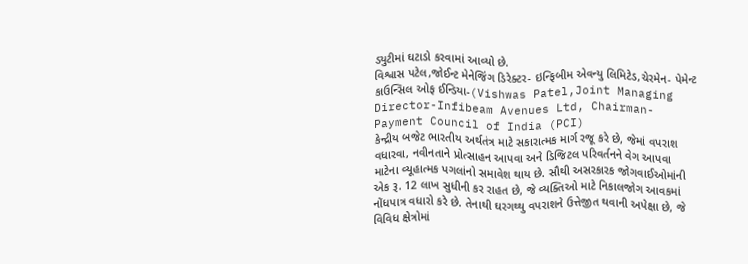ડ્યુટીમાં ઘટાડો કરવામાં આવ્યો છે.
વિશ્વાસ પટેલ,જોઈન્ટ મેનેજિંગ ડિરેક્ટર- ઇન્ફિબીમ એવન્યુ લિમિટેડ,ચેરમેન- પેમેન્ટ કાઉન્સિલ ઓફ ઈન્ડિયા-(Vishwas Patel,Joint Managing Director-Infibeam Avenues Ltd, Chairman-Payment Council of India (PCI)
કેન્દ્રીય બજેટ ભારતીય અર્થતંત્ર માટે સકારાત્મક માર્ગ રજૂ કરે છે, જેમાં વપરાશ વધારવા, નવીનતાને પ્રોત્સાહન આપવા અને ડિજિટલ પરિવર્તનને વેગ આપવા માટેના વ્યૂહાત્મક પગલાંનો સમાવેશ થાય છે. સૌથી અસરકારક જોગવાઈઓમાંની એક રૂ. 12 લાખ સુધીની કર રાહત છે, જે વ્યક્તિઓ માટે નિકાલજોગ આવકમાં નોંધપાત્ર વધારો કરે છે. તેનાથી ઘરગથ્થુ વપરાશને ઉત્તેજીત થવાની અપેક્ષા છે, જે વિવિધ ક્ષેત્રોમાં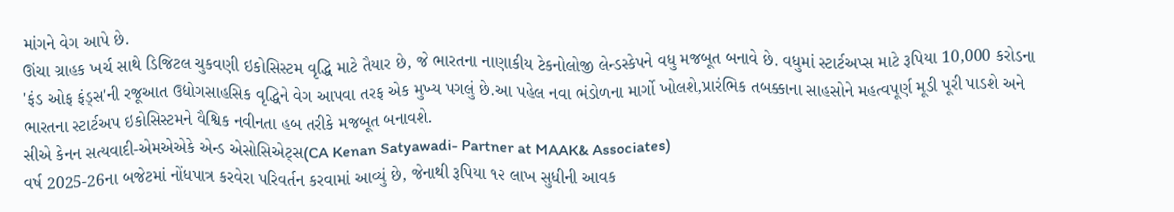માંગને વેગ આપે છે.
ઊંચા ગ્રાહક ખર્ચ સાથે ડિજિટલ ચુકવણી ઇકોસિસ્ટમ વૃદ્ધિ માટે તૈયાર છે, જે ભારતના નાણાકીય ટેકનોલોજી લેન્ડસ્કેપને વધુ મજબૂત બનાવે છે. વધુમાં સ્ટાર્ટઅપ્સ માટે રૂપિયા 10,000 કરોડના 'ફંડ ઓફ ફંડ્સ'ની રજૂઆત ઉદ્યોગસાહસિક વૃદ્ધિને વેગ આપવા તરફ એક મુખ્ય પગલું છે.આ પહેલ નવા ભંડોળના માર્ગો ખોલશે,પ્રારંભિક તબક્કાના સાહસોને મહત્વપૂર્ણ મૂડી પૂરી પાડશે અને ભારતના સ્ટાર્ટઅપ ઇકોસિસ્ટમને વૈશ્વિક નવીનતા હબ તરીકે મજબૂત બનાવશે.
સીએ કેનન સત્યવાદી-એમએએકે એન્ડ એસોસિએટ્સ(CA Kenan Satyawadi- Partner at MAAK& Associates)
વર્ષ 2025-26ના બજેટમાં નોંધપાત્ર કરવેરા પરિવર્તન કરવામાં આવ્યું છે, જેનાથી રૂપિયા ૧૨ લાખ સુધીની આવક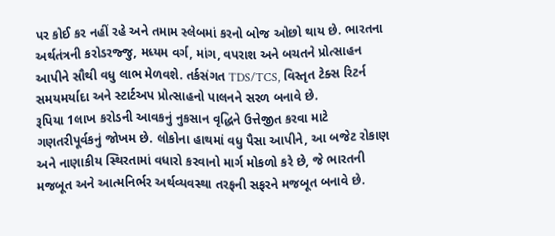પર કોઈ કર નહીં રહે અને તમામ સ્લેબમાં કરનો બોજ ઓછો થાય છે. ભારતના અર્થતંત્રની કરોડરજ્જુ, મધ્યમ વર્ગ, માંગ, વપરાશ અને બચતને પ્રોત્સાહન આપીને સૌથી વધુ લાભ મેળવશે. તર્કસંગત TDS/TCS, વિસ્તૃત ટેક્સ રિટર્ન સમયમર્યાદા અને સ્ટાર્ટઅપ પ્રોત્સાહનો પાલનને સરળ બનાવે છે.
રૂપિયા 1લાખ કરોડની આવકનું નુકસાન વૃદ્ધિને ઉત્તેજીત કરવા માટે ગણતરીપૂર્વકનું જોખમ છે. લોકોના હાથમાં વધુ પૈસા આપીને, આ બજેટ રોકાણ અને નાણાકીય સ્થિરતામાં વધારો કરવાનો માર્ગ મોકળો કરે છે, જે ભારતની મજબૂત અને આત્મનિર્ભર અર્થવ્યવસ્થા તરફની સફરને મજબૂત બનાવે છે.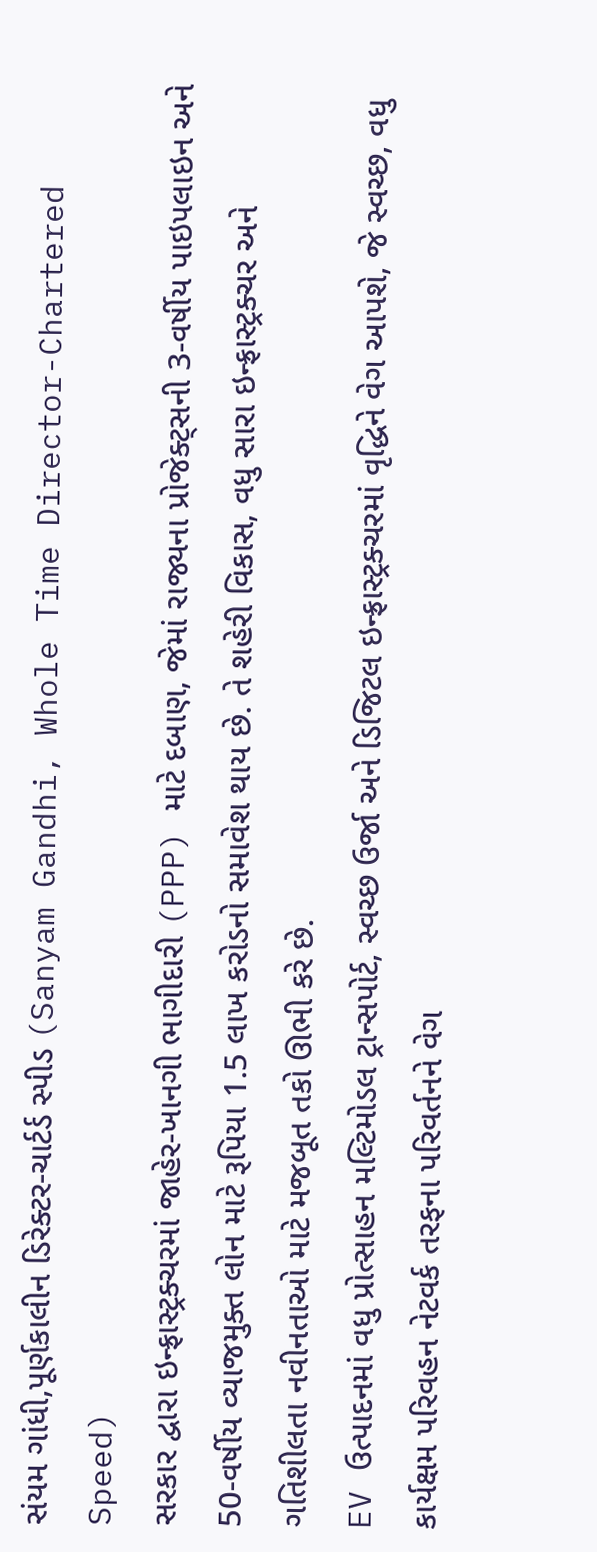સંયમ ગાંધી,પૂર્ણકાલીન ડિરેક્ટર-ચાર્ટર્ડ સ્પીડ (Sanyam Gandhi, Whole Time Director-Chartered Speed)
સરકાર દ્વારા ઇન્ફ્રાસ્ટ્રક્ચરમાં જાહેર-ખાનગી ભાગીદારી (PPP) માટે દબાણ, જેમાં રાજ્યના પ્રોજેક્ટ્સની 3-વર્ષીય પાઇપલાઇન અને 50-વર્ષીય વ્યાજમુક્ત લોન માટે રૂપિયા 1.5 લાખ કરોડનો સમાવેશ થાય છે. તે શહેરી વિકાસ, વધુ સારા ઇન્ફ્રાસ્ટ્રક્ચર અને ગતિશીલતા નવીનતાઓ માટે મજબૂત તકો ઊભી કરે છે.
EV ઉત્પાદનમાં વધુ પ્રોત્સાહન મલ્ટિમોડલ ટ્રાન્સપોર્ટ, સ્વચ્છ ઉર્જા અને ડિજિટલ ઇન્ફ્રાસ્ટ્રક્ચરમાં વૃદ્ધિને વેગ આપશે, જે સ્વચ્છ, વધુ કાર્યક્ષમ પરિવહન નેટવર્ક તરફના પરિવર્તનને વેગ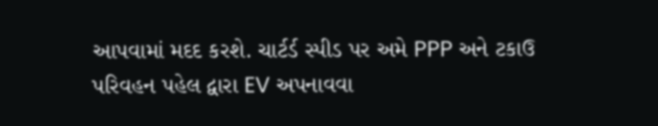આપવામાં મદદ કરશે. ચાર્ટર્ડ સ્પીડ પર અમે PPP અને ટકાઉ પરિવહન પહેલ દ્વારા EV અપનાવવા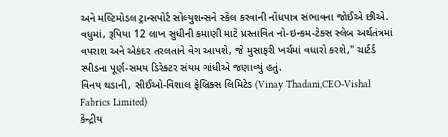અને મલ્ટિમોડલ ટ્રાન્સપોર્ટ સોલ્યુશન્સને સ્કેલ કરવાની નોંધપાત્ર સંભાવના જોઈએ છીએ. વધુમાં, રૂપિયા 12 લાખ સુધીની કમાણી માટે પ્રસ્તાવિત નો-ઇન્કમ-ટેક્સ સ્લેબ અર્થતંત્રમાં વપરાશ અને એકંદર તરલતાને વેગ આપશે, જે મુસાફરી ખર્ચમાં વધારો કરશે," ચાર્ટર્ડ સ્પીડના પૂર્ણ-સમય ડિરેક્ટર સંયમ ગાંધીએ જણાવ્યું હતું.
વિનય થડાની, સીઈઓ-વિશાલ ફેબ્રિક્સ લિમિટેડ (Vinay Thadani,CEO-Vishal Fabrics Limited)
કેન્દ્રીય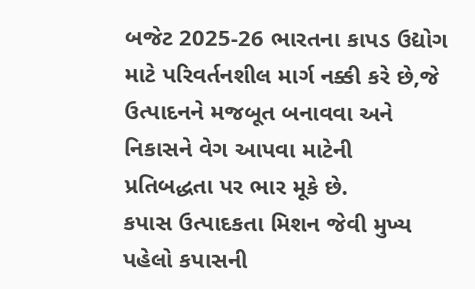બજેટ 2025-26 ભારતના કાપડ ઉદ્યોગ માટે પરિવર્તનશીલ માર્ગ નક્કી કરે છે,જે ઉત્પાદનને મજબૂત બનાવવા અને નિકાસને વેગ આપવા માટેની પ્રતિબદ્ધતા પર ભાર મૂકે છે.
કપાસ ઉત્પાદકતા મિશન જેવી મુખ્ય પહેલો કપાસની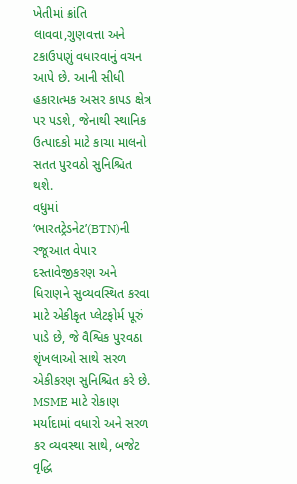ખેતીમાં ક્રાંતિ લાવવા,ગુણવત્તા અને ટકાઉપણું વધારવાનું વચન આપે છે. આની સીધી હકારાત્મક અસર કાપડ ક્ષેત્ર પર પડશે, જેનાથી સ્થાનિક ઉત્પાદકો માટે કાચા માલનો સતત પુરવઠો સુનિશ્ચિત થશે.
વધુમાં ‘ભારતટ્રેડનેટ’(BTN)ની રજૂઆત વેપાર દસ્તાવેજીકરણ અને ધિરાણને સુવ્યવસ્થિત કરવા માટે એકીકૃત પ્લેટફોર્મ પૂરું પાડે છે, જે વૈશ્વિક પુરવઠા શૃંખલાઓ સાથે સરળ એકીકરણ સુનિશ્ચિત કરે છે.
MSME માટે રોકાણ મર્યાદામાં વધારો અને સરળ કર વ્યવસ્થા સાથે, બજેટ વૃદ્ધિ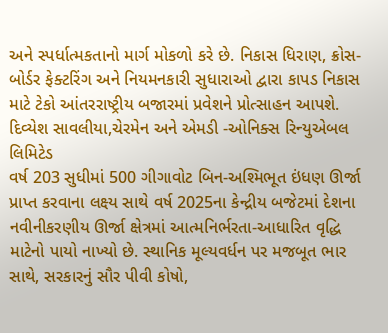અને સ્પર્ધાત્મકતાનો માર્ગ મોકળો કરે છે. નિકાસ ધિરાણ, ક્રોસ-બોર્ડર ફેક્ટરિંગ અને નિયમનકારી સુધારાઓ દ્વારા કાપડ નિકાસ માટે ટેકો આંતરરાષ્ટ્રીય બજારમાં પ્રવેશને પ્રોત્સાહન આપશે.
દિવ્યેશ સાવલીયા,ચેરમેન અને એમડી -ઓનિક્સ રિન્યુએબલ લિમિટેડ
વર્ષ 203 સુધીમાં 500 ગીગાવોટ બિન-અશ્મિભૂત ઇંધણ ઊર્જા પ્રાપ્ત કરવાના લક્ષ્ય સાથે વર્ષ 2025ના કેન્દ્રીય બજેટમાં દેશના નવીનીકરણીય ઊર્જા ક્ષેત્રમાં આત્મનિર્ભરતા-આધારિત વૃદ્ધિ માટેનો પાયો નાખ્યો છે. સ્થાનિક મૂલ્યવર્ધન પર મજબૂત ભાર સાથે, સરકારનું સૌર પીવી કોષો,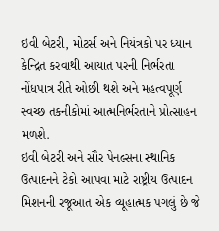ઇવી બેટરી, મોટર્સ અને નિયંત્રકો પર ધ્યાન કેન્દ્રિત કરવાથી આયાત પરની નિર્ભરતા નોંધપાત્ર રીતે ઓછી થશે અને મહત્વપૂર્ણ સ્વચ્છ તકનીકોમાં આત્મનિર્ભરતાને પ્રોત્સાહન મળશે.
ઇવી બેટરી અને સૌર પેનલ્સના સ્થાનિક ઉત્પાદનને ટેકો આપવા માટે રાષ્ટ્રીય ઉત્પાદન મિશનની રજૂઆત એક વ્યૂહાત્મક પગલું છે જે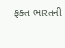ફક્ત ભારતની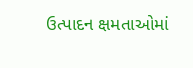ઉત્પાદન ક્ષમતાઓમાં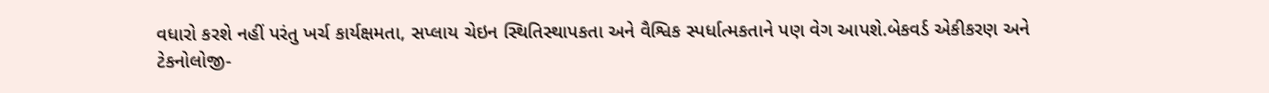વધારો કરશે નહીં પરંતુ ખર્ચ કાર્યક્ષમતા, સપ્લાય ચેઇન સ્થિતિસ્થાપકતા અને વૈશ્વિક સ્પર્ધાત્મકતાને પણ વેગ આપશે.બેકવર્ડ એકીકરણ અને ટેકનોલોજી-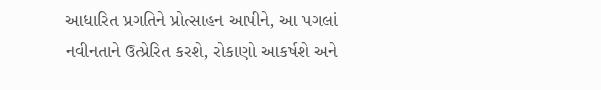આધારિત પ્રગતિને પ્રોત્સાહન આપીને, આ પગલાં નવીનતાને ઉત્પ્રેરિત કરશે, રોકાણો આકર્ષશે અને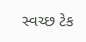સ્વચ્છ ટેક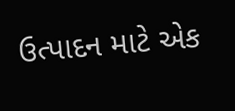ઉત્પાદન માટે એક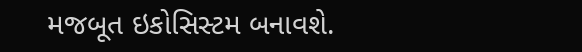મજબૂત ઇકોસિસ્ટમ બનાવશે.